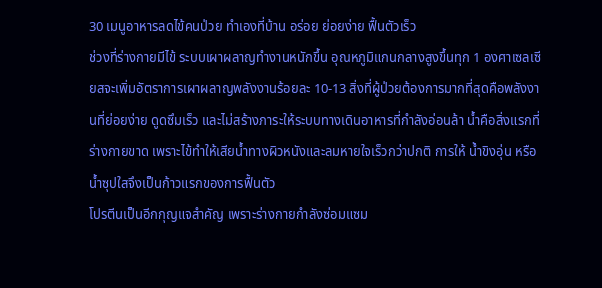30 เมนูอาหารลดไข้คนป่วย ทำเองที่บ้าน อร่อย ย่อยง่าย ฟื้นตัวเร็ว
ช่วงที่ร่างกายมีไข้ ระบบเผาผลาญทำงานหนักขึ้น อุณหภูมิแกนกลางสูงขึ้นทุก 1 องศาเซลเซียสจะเพิ่มอัตราการเผาผลาญพลังงานร้อยละ 10-13 สิ่งที่ผู้ป่วยต้องการมากที่สุดคือพลังงานที่ย่อยง่าย ดูดซึมเร็ว และไม่สร้างภาระให้ระบบทางเดินอาหารที่กำลังอ่อนล้า น้ำคือสิ่งแรกที่ร่างกายขาด เพราะไข้ทำให้เสียน้ำทางผิวหนังและลมหายใจเร็วกว่าปกติ การให้ น้ำขิงอุ่น หรือน้ำซุปใสจึงเป็นก้าวแรกของการฟื้นตัว
โปรตีนเป็นอีกกุญแจสำคัญ เพราะร่างกายกำลังซ่อมแซม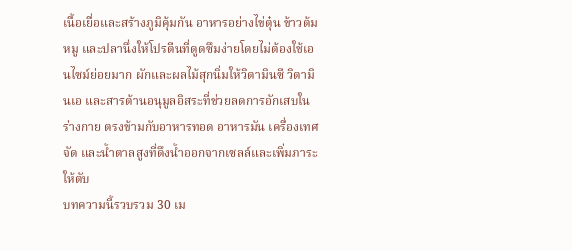เนื้อเยื่อและสร้างภูมิคุ้มกัน อาหารอย่างไข่ตุ๋น ข้าวต้มหมู และปลานึ่งให้โปรตีนที่ดูดซึมง่ายโดยไม่ต้องใช้เอนไซม์ย่อยมาก ผักและผลไม้สุกนิ่มให้วิตามินซี วิตามินเอ และสารต้านอนุมูลอิสระที่ช่วยลดการอักเสบในร่างกาย ตรงข้ามกับอาหารทอด อาหารมัน เครื่องเทศจัด และน้ำตาลสูงที่ดึงน้ำออกจากเซลล์และเพิ่มภาระให้ตับ
บทความนี้รวบรวม 30 เม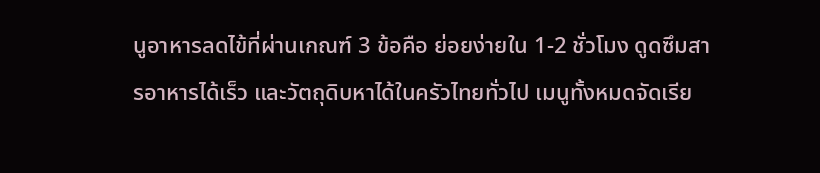นูอาหารลดไข้ที่ผ่านเกณฑ์ 3 ข้อคือ ย่อยง่ายใน 1-2 ชั่วโมง ดูดซึมสารอาหารได้เร็ว และวัตถุดิบหาได้ในครัวไทยทั่วไป เมนูทั้งหมดจัดเรีย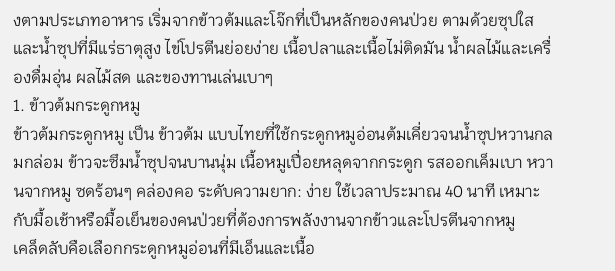งตามประเภทอาหาร เริ่มจากข้าวต้มและโจ๊กที่เป็นหลักของคนป่วย ตามด้วยซุปใสและน้ำซุปที่มีแร่ธาตุสูง ไข่โปรตีนย่อยง่าย เนื้อปลาและเนื้อไม่ติดมัน น้ำผลไม้และเครื่องดื่มอุ่น ผลไม้สด และของทานเล่นเบาๆ
1. ข้าวต้มกระดูกหมู
ข้าวต้มกระดูกหมู เป็น ข้าวต้ม แบบไทยที่ใช้กระดูกหมูอ่อนต้มเคี่ยวจนน้ำซุปหวานกลมกล่อม ข้าวจะซึมน้ำซุปจนบานนุ่ม เนื้อหมูเปื่อยหลุดจากกระดูก รสออกเค็มเบา หวานจากหมู ซดร้อนๆ คล่องคอ ระดับความยาก: ง่าย ใช้เวลาประมาณ 40 นาที เหมาะกับมื้อเช้าหรือมื้อเย็นของคนป่วยที่ต้องการพลังงานจากข้าวและโปรตีนจากหมู
เคล็ดลับคือเลือกกระดูกหมูอ่อนที่มีเอ็นและเนื้อ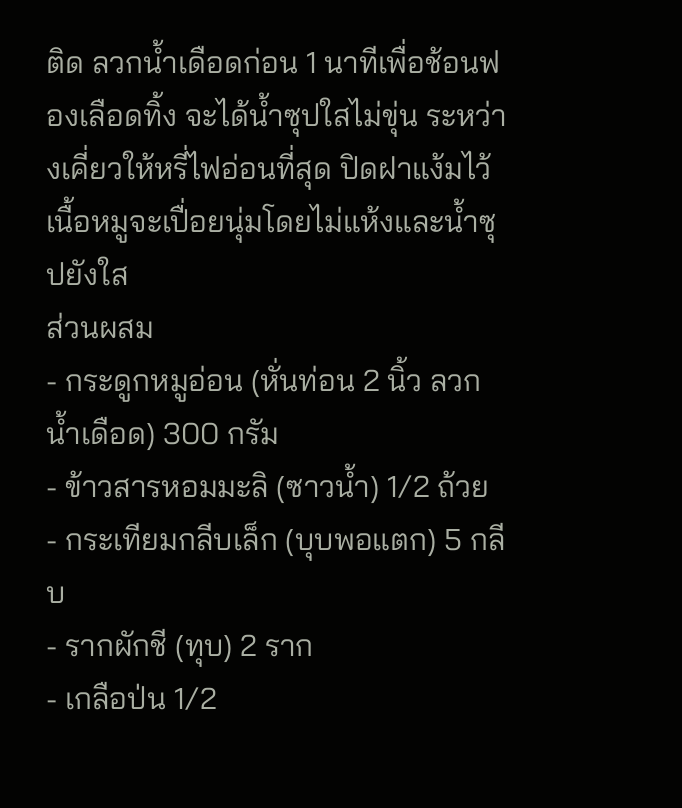ติด ลวกน้ำเดือดก่อน 1 นาทีเพื่อช้อนฟองเลือดทิ้ง จะได้น้ำซุปใสไม่ขุ่น ระหว่างเคี่ยวให้หรี่ไฟอ่อนที่สุด ปิดฝาแง้มไว้ เนื้อหมูจะเปื่อยนุ่มโดยไม่แห้งและน้ำซุปยังใส
ส่วนผสม
- กระดูกหมูอ่อน (หั่นท่อน 2 นิ้ว ลวกน้ำเดือด) 300 กรัม
- ข้าวสารหอมมะลิ (ซาวน้ำ) 1/2 ถ้วย
- กระเทียมกลีบเล็ก (บุบพอแตก) 5 กลีบ
- รากผักชี (ทุบ) 2 ราก
- เกลือป่น 1/2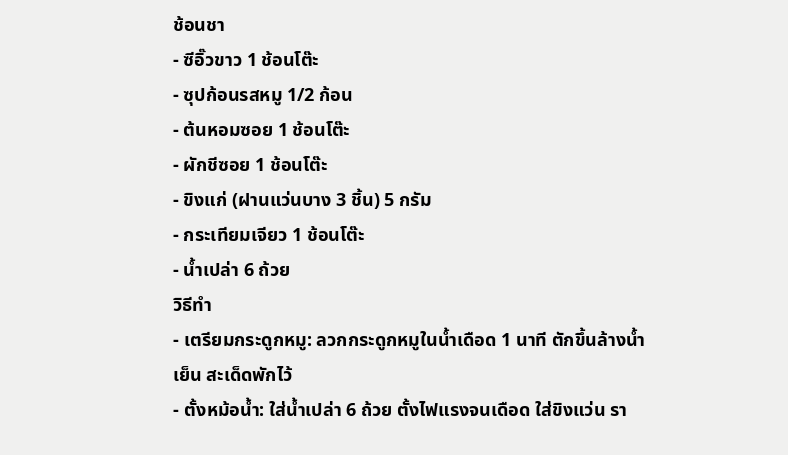ช้อนชา
- ซีอิ๊วขาว 1 ช้อนโต๊ะ
- ซุปก้อนรสหมู 1/2 ก้อน
- ต้นหอมซอย 1 ช้อนโต๊ะ
- ผักชีซอย 1 ช้อนโต๊ะ
- ขิงแก่ (ฝานแว่นบาง 3 ชิ้น) 5 กรัม
- กระเทียมเจียว 1 ช้อนโต๊ะ
- น้ำเปล่า 6 ถ้วย
วิธีทำ
- เตรียมกระดูกหมู: ลวกกระดูกหมูในน้ำเดือด 1 นาที ตักขึ้นล้างน้ำเย็น สะเด็ดพักไว้
- ตั้งหม้อน้ำ: ใส่น้ำเปล่า 6 ถ้วย ตั้งไฟแรงจนเดือด ใส่ขิงแว่น รา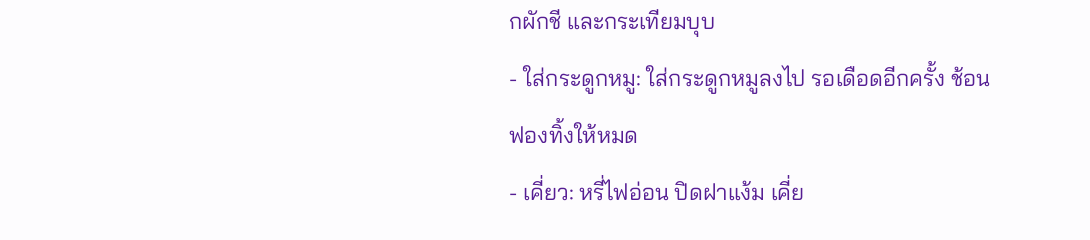กผักชี และกระเทียมบุบ
- ใส่กระดูกหมู: ใส่กระดูกหมูลงไป รอเดือดอีกครั้ง ช้อนฟองทิ้งให้หมด
- เคี่ยว: หรี่ไฟอ่อน ปิดฝาแง้ม เคี่ย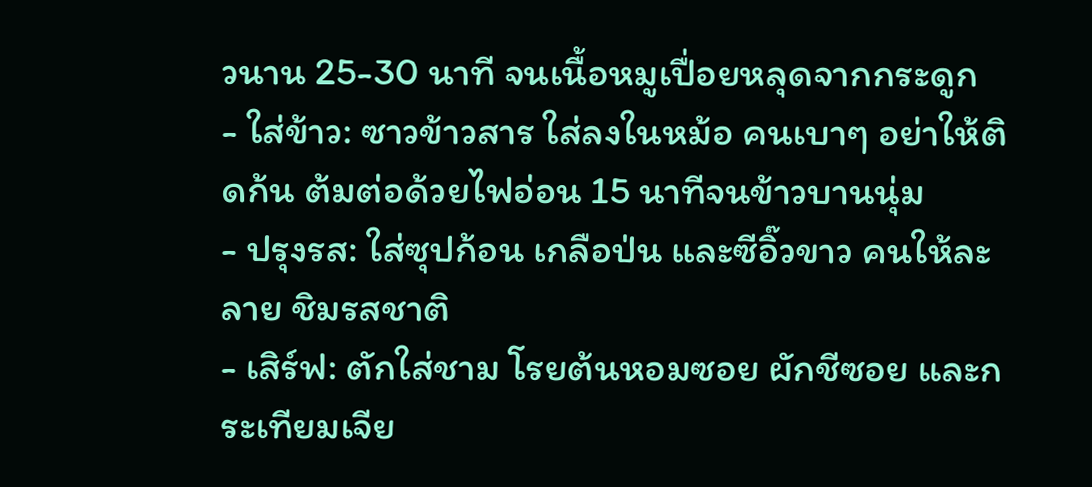วนาน 25-30 นาที จนเนื้อหมูเปื่อยหลุดจากกระดูก
- ใส่ข้าว: ซาวข้าวสาร ใส่ลงในหม้อ คนเบาๆ อย่าให้ติดก้น ต้มต่อด้วยไฟอ่อน 15 นาทีจนข้าวบานนุ่ม
- ปรุงรส: ใส่ซุปก้อน เกลือป่น และซีอิ๊วขาว คนให้ละลาย ชิมรสชาติ
- เสิร์ฟ: ตักใส่ชาม โรยต้นหอมซอย ผักชีซอย และกระเทียมเจีย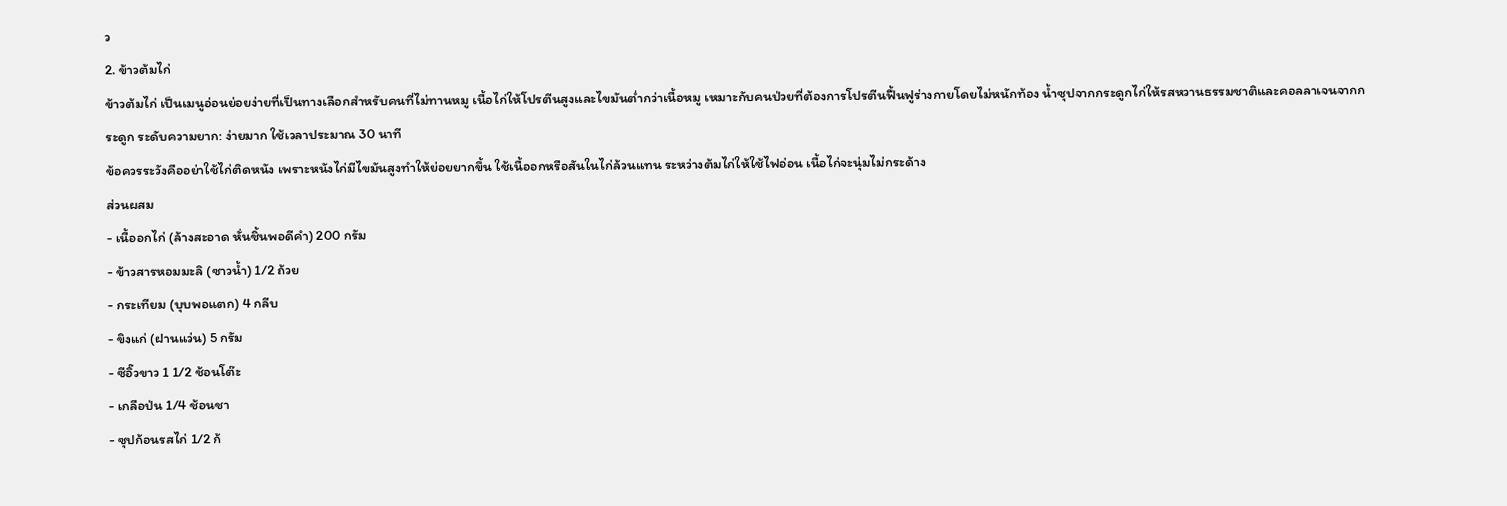ว
2. ข้าวต้มไก่
ข้าวต้มไก่ เป็นเมนูอ่อนย่อยง่ายที่เป็นทางเลือกสำหรับคนที่ไม่ทานหมู เนื้อไก่ให้โปรตีนสูงและไขมันต่ำกว่าเนื้อหมู เหมาะกับคนป่วยที่ต้องการโปรตีนฟื้นฟูร่างกายโดยไม่หนักท้อง น้ำซุปจากกระดูกไก่ให้รสหวานธรรมชาติและคอลลาเจนจากกระดูก ระดับความยาก: ง่ายมาก ใช้เวลาประมาณ 30 นาที
ข้อควรระวังคืออย่าใช้ไก่ติดหนัง เพราะหนังไก่มีไขมันสูงทำให้ย่อยยากขึ้น ใช้เนื้ออกหรือสันในไก่ล้วนแทน ระหว่างต้มไก่ให้ใช้ไฟอ่อน เนื้อไก่จะนุ่มไม่กระด้าง
ส่วนผสม
- เนื้ออกไก่ (ล้างสะอาด หั่นชิ้นพอดีคำ) 200 กรัม
- ข้าวสารหอมมะลิ (ซาวน้ำ) 1/2 ถ้วย
- กระเทียม (บุบพอแตก) 4 กลีบ
- ขิงแก่ (ฝานแว่น) 5 กรัม
- ซีอิ๊วขาว 1 1/2 ช้อนโต๊ะ
- เกลือป่น 1/4 ช้อนชา
- ซุปก้อนรสไก่ 1/2 ก้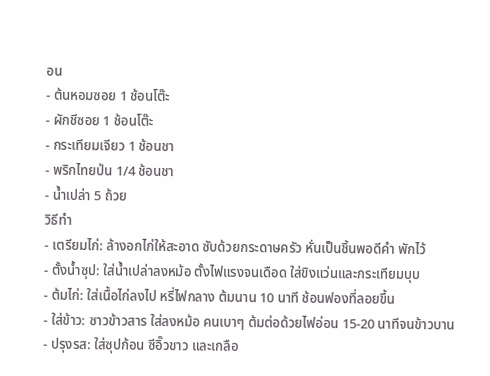อน
- ต้นหอมซอย 1 ช้อนโต๊ะ
- ผักชีซอย 1 ช้อนโต๊ะ
- กระเทียมเจียว 1 ช้อนชา
- พริกไทยป่น 1/4 ช้อนชา
- น้ำเปล่า 5 ถ้วย
วิธีทำ
- เตรียมไก่: ล้างอกไก่ให้สะอาด ซับด้วยกระดาษครัว หั่นเป็นชิ้นพอดีคำ พักไว้
- ตั้งน้ำซุป: ใส่น้ำเปล่าลงหม้อ ตั้งไฟแรงจนเดือด ใส่ขิงแว่นและกระเทียมบุบ
- ต้มไก่: ใส่เนื้อไก่ลงไป หรี่ไฟกลาง ต้มนาน 10 นาที ช้อนฟองที่ลอยขึ้น
- ใส่ข้าว: ซาวข้าวสาร ใส่ลงหม้อ คนเบาๆ ต้มต่อด้วยไฟอ่อน 15-20 นาทีจนข้าวบาน
- ปรุงรส: ใส่ซุปก้อน ซีอิ๊วขาว และเกลือ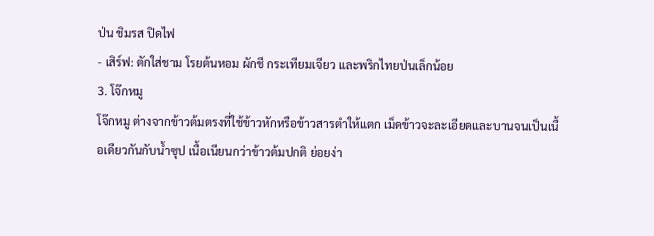ป่น ชิมรส ปิดไฟ
- เสิร์ฟ: ตักใส่ชาม โรยต้นหอม ผักชี กระเทียมเจียว และพริกไทยป่นเล็กน้อย
3. โจ๊กหมู
โจ๊กหมู ต่างจากข้าวต้มตรงที่ใช้ข้าวหักหรือข้าวสารตำให้แตก เม็ดข้าวจะละเอียดและบานจนเป็นเนื้อเดียวกันกับน้ำซุป เนื้อเนียนกว่าข้าวต้มปกติ ย่อยง่า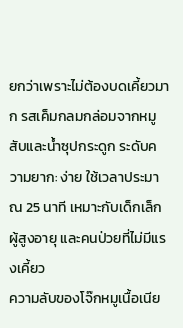ยกว่าเพราะไม่ต้องบดเคี้ยวมาก รสเค็มกลมกล่อมจากหมูสับและน้ำซุปกระดูก ระดับความยาก: ง่าย ใช้เวลาประมาณ 25 นาที เหมาะกับเด็กเล็ก ผู้สูงอายุ และคนป่วยที่ไม่มีแรงเคี้ยว
ความลับของโจ๊กหมูเนื้อเนีย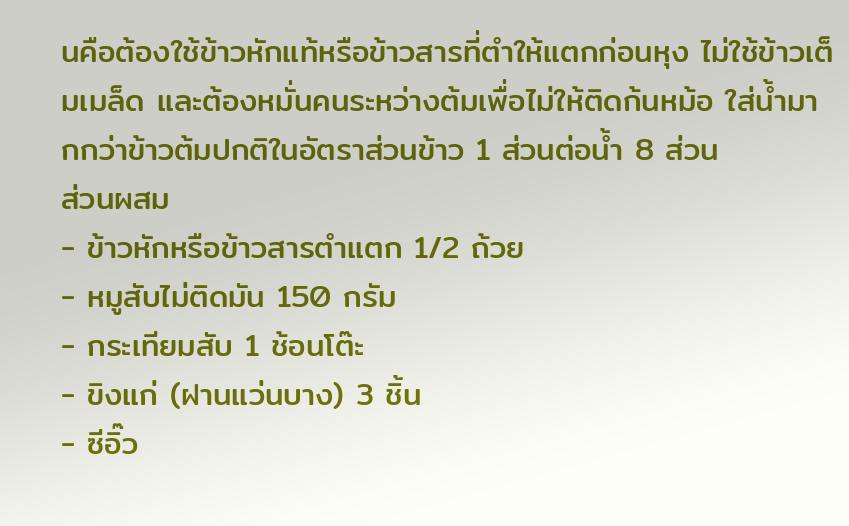นคือต้องใช้ข้าวหักแท้หรือข้าวสารที่ตำให้แตกก่อนหุง ไม่ใช้ข้าวเต็มเมล็ด และต้องหมั่นคนระหว่างต้มเพื่อไม่ให้ติดก้นหม้อ ใส่น้ำมากกว่าข้าวต้มปกติในอัตราส่วนข้าว 1 ส่วนต่อน้ำ 8 ส่วน
ส่วนผสม
- ข้าวหักหรือข้าวสารตำแตก 1/2 ถ้วย
- หมูสับไม่ติดมัน 150 กรัม
- กระเทียมสับ 1 ช้อนโต๊ะ
- ขิงแก่ (ฝานแว่นบาง) 3 ชิ้น
- ซีอิ๊ว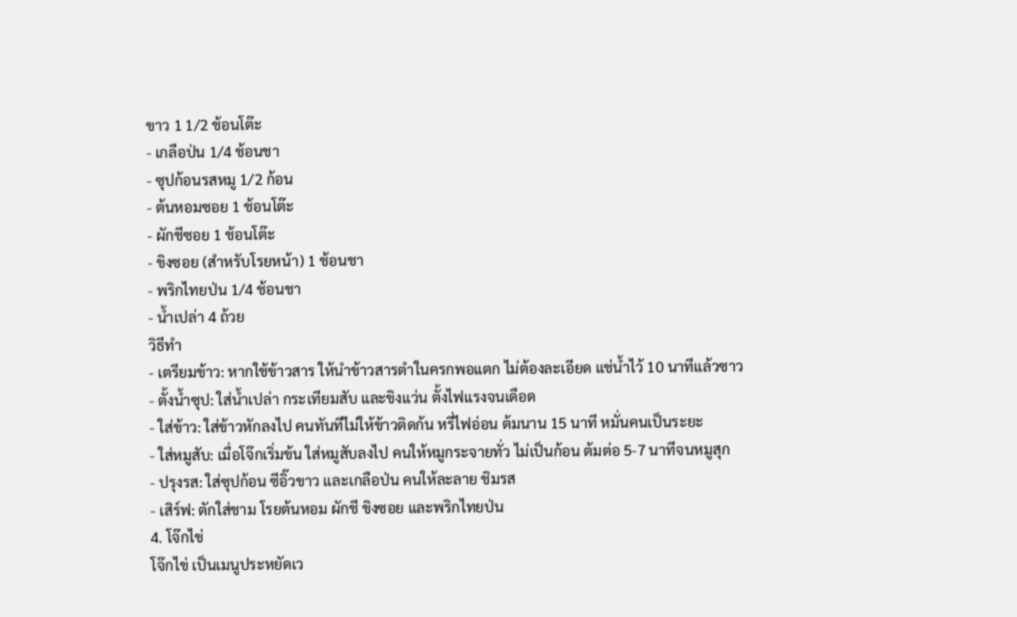ขาว 1 1/2 ช้อนโต๊ะ
- เกลือป่น 1/4 ช้อนชา
- ซุปก้อนรสหมู 1/2 ก้อน
- ต้นหอมซอย 1 ช้อนโต๊ะ
- ผักชีซอย 1 ช้อนโต๊ะ
- ขิงซอย (สำหรับโรยหน้า) 1 ช้อนชา
- พริกไทยป่น 1/4 ช้อนชา
- น้ำเปล่า 4 ถ้วย
วิธีทำ
- เตรียมข้าว: หากใช้ข้าวสาร ให้นำข้าวสารตำในครกพอแตก ไม่ต้องละเอียด แช่น้ำไว้ 10 นาทีแล้วซาว
- ตั้งน้ำซุป: ใส่น้ำเปล่า กระเทียมสับ และขิงแว่น ตั้งไฟแรงจนเดือด
- ใส่ข้าว: ใส่ข้าวหักลงไป คนทันทีไม่ให้ข้าวติดก้น หรี่ไฟอ่อน ต้มนาน 15 นาที หมั่นคนเป็นระยะ
- ใส่หมูสับ: เมื่อโจ๊กเริ่มข้น ใส่หมูสับลงไป คนให้หมูกระจายทั่ว ไม่เป็นก้อน ต้มต่อ 5-7 นาทีจนหมูสุก
- ปรุงรส: ใส่ซุปก้อน ซีอิ๊วขาว และเกลือป่น คนให้ละลาย ชิมรส
- เสิร์ฟ: ตักใส่ชาม โรยต้นหอม ผักชี ขิงซอย และพริกไทยป่น
4. โจ๊กไข่
โจ๊กไข่ เป็นเมนูประหยัดเว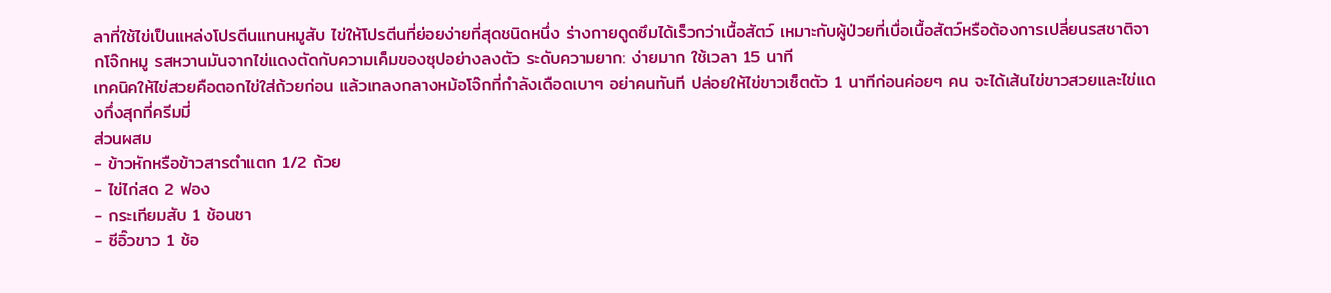ลาที่ใช้ไข่เป็นแหล่งโปรตีนแทนหมูสับ ไข่ให้โปรตีนที่ย่อยง่ายที่สุดชนิดหนึ่ง ร่างกายดูดซึมได้เร็วกว่าเนื้อสัตว์ เหมาะกับผู้ป่วยที่เบื่อเนื้อสัตว์หรือต้องการเปลี่ยนรสชาติจากโจ๊กหมู รสหวานมันจากไข่แดงตัดกับความเค็มของซุปอย่างลงตัว ระดับความยาก: ง่ายมาก ใช้เวลา 15 นาที
เทคนิคให้ไข่สวยคือตอกไข่ใส่ถ้วยก่อน แล้วเทลงกลางหม้อโจ๊กที่กำลังเดือดเบาๆ อย่าคนทันที ปล่อยให้ไข่ขาวเซ็ตตัว 1 นาทีก่อนค่อยๆ คน จะได้เส้นไข่ขาวสวยและไข่แดงกึ่งสุกที่ครีมมี่
ส่วนผสม
- ข้าวหักหรือข้าวสารตำแตก 1/2 ถ้วย
- ไข่ไก่สด 2 ฟอง
- กระเทียมสับ 1 ช้อนชา
- ซีอิ๊วขาว 1 ช้อ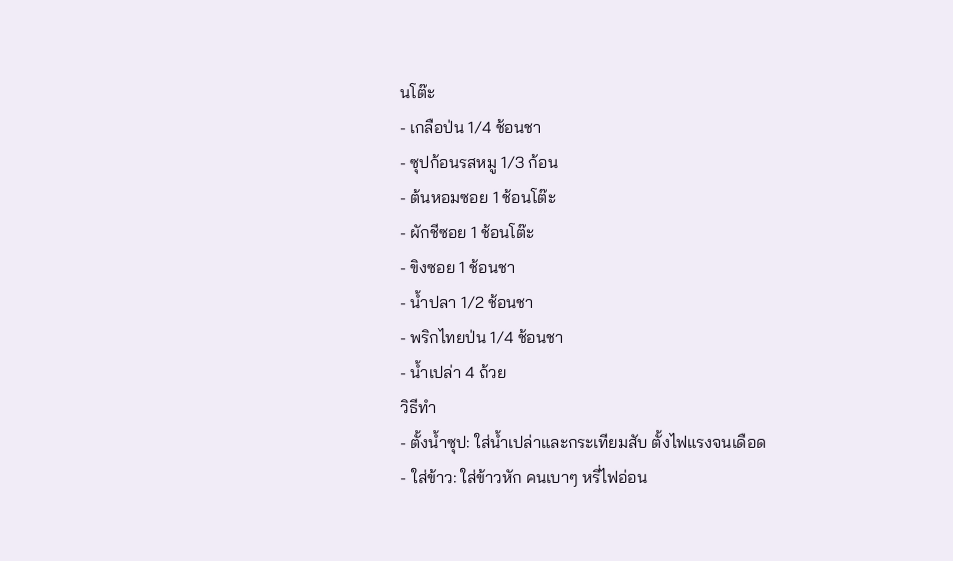นโต๊ะ
- เกลือป่น 1/4 ช้อนชา
- ซุปก้อนรสหมู 1/3 ก้อน
- ต้นหอมซอย 1 ช้อนโต๊ะ
- ผักชีซอย 1 ช้อนโต๊ะ
- ขิงซอย 1 ช้อนชา
- น้ำปลา 1/2 ช้อนชา
- พริกไทยป่น 1/4 ช้อนชา
- น้ำเปล่า 4 ถ้วย
วิธีทำ
- ตั้งน้ำซุป: ใส่น้ำเปล่าและกระเทียมสับ ตั้งไฟแรงจนเดือด
- ใส่ข้าว: ใส่ข้าวหัก คนเบาๆ หรี่ไฟอ่อน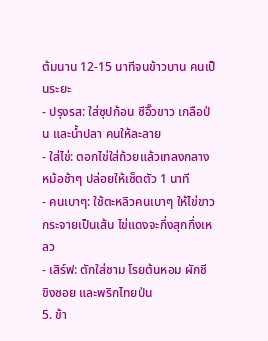ต้มนาน 12-15 นาทีจนข้าวบาน คนเป็นระยะ
- ปรุงรส: ใส่ซุปก้อน ซีอิ๊วขาว เกลือป่น และน้ำปลา คนให้ละลาย
- ใส่ไข่: ตอกไข่ใส่ถ้วยแล้วเทลงกลางหม้อช้าๆ ปล่อยให้เซ็ตตัว 1 นาที
- คนเบาๆ: ใช้ตะหลิวคนเบาๆ ให้ไข่ขาวกระจายเป็นเส้น ไข่แดงจะกึ่งสุกกึ่งเหลว
- เสิร์ฟ: ตักใส่ชาม โรยต้นหอม ผักชี ขิงซอย และพริกไทยป่น
5. ข้า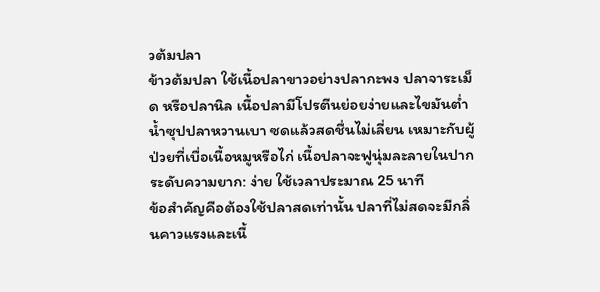วต้มปลา
ข้าวต้มปลา ใช้เนื้อปลาขาวอย่างปลากะพง ปลาจาระเม็ด หรือปลานิล เนื้อปลามีโปรตีนย่อยง่ายและไขมันต่ำ น้ำซุปปลาหวานเบา ซดแล้วสดชื่นไม่เลี่ยน เหมาะกับผู้ป่วยที่เบื่อเนื้อหมูหรือไก่ เนื้อปลาจะฟูนุ่มละลายในปาก ระดับความยาก: ง่าย ใช้เวลาประมาณ 25 นาที
ข้อสำคัญคือต้องใช้ปลาสดเท่านั้น ปลาที่ไม่สดจะมีกลิ่นคาวแรงและเนื้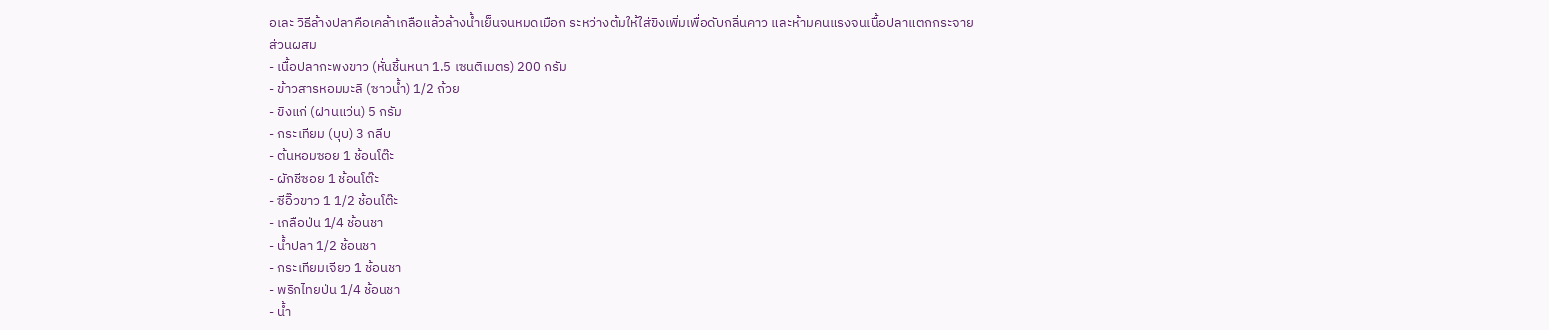อเละ วิธีล้างปลาคือเคล้าเกลือแล้วล้างน้ำเย็นจนหมดเมือก ระหว่างต้มให้ใส่ขิงเพิ่มเพื่อดับกลิ่นคาว และห้ามคนแรงจนเนื้อปลาแตกกระจาย
ส่วนผสม
- เนื้อปลากะพงขาว (หั่นชิ้นหนา 1.5 เซนติเมตร) 200 กรัม
- ข้าวสารหอมมะลิ (ซาวน้ำ) 1/2 ถ้วย
- ขิงแก่ (ฝานแว่น) 5 กรัม
- กระเทียม (บุบ) 3 กลีบ
- ต้นหอมซอย 1 ช้อนโต๊ะ
- ผักชีซอย 1 ช้อนโต๊ะ
- ซีอิ๊วขาว 1 1/2 ช้อนโต๊ะ
- เกลือป่น 1/4 ช้อนชา
- น้ำปลา 1/2 ช้อนชา
- กระเทียมเจียว 1 ช้อนชา
- พริกไทยป่น 1/4 ช้อนชา
- น้ำ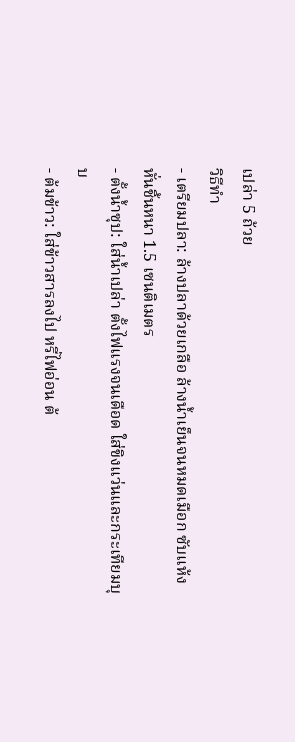เปล่า 5 ถ้วย
วิธีทำ
- เตรียมปลา: ล้างปลาด้วยเกลือ ล้างน้ำเย็นจนหมดเมือก ซับแห้ง หั่นชิ้นหนา 1.5 เซนติเมตร
- ตั้งน้ำซุป: ใส่น้ำเปล่า ตั้งไฟแรงจนเดือด ใส่ขิงแว่นและกระเทียมบุบ
- ต้มข้าว: ใส่ข้าวสารลงไป หรี่ไฟอ่อน ต้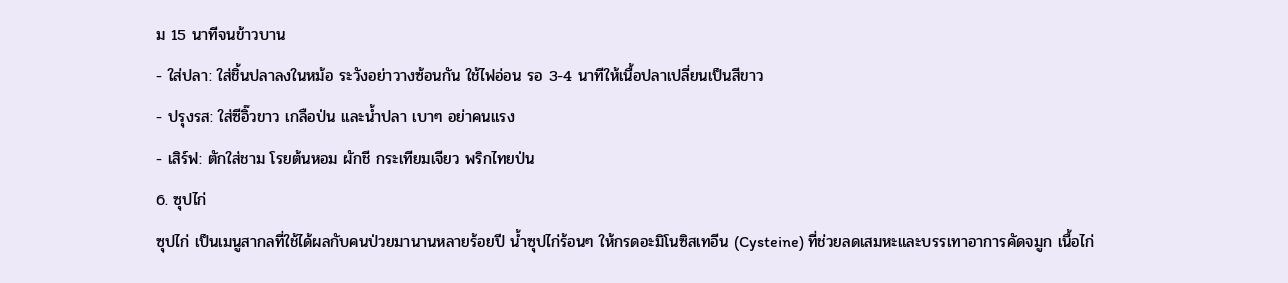ม 15 นาทีจนข้าวบาน
- ใส่ปลา: ใส่ชิ้นปลาลงในหม้อ ระวังอย่าวางซ้อนกัน ใช้ไฟอ่อน รอ 3-4 นาทีให้เนื้อปลาเปลี่ยนเป็นสีขาว
- ปรุงรส: ใส่ซีอิ๊วขาว เกลือป่น และน้ำปลา เบาๆ อย่าคนแรง
- เสิร์ฟ: ตักใส่ชาม โรยต้นหอม ผักชี กระเทียมเจียว พริกไทยป่น
6. ซุปไก่
ซุปไก่ เป็นเมนูสากลที่ใช้ได้ผลกับคนป่วยมานานหลายร้อยปี น้ำซุปไก่ร้อนๆ ให้กรดอะมิโนซิสเทอีน (Cysteine) ที่ช่วยลดเสมหะและบรรเทาอาการคัดจมูก เนื้อไก่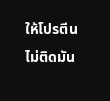ให้โปรตีนไม่ติดมัน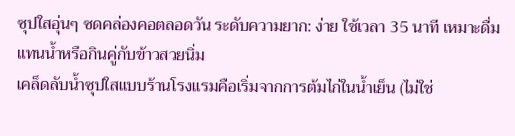ซุปใสอุ่นๆ ซดคล่องคอตลอดวัน ระดับความยาก: ง่าย ใช้เวลา 35 นาที เหมาะดื่มแทนน้ำหรือกินคู่กับข้าวสวยนิ่ม
เคล็ดลับน้ำซุปใสแบบร้านโรงแรมคือเริ่มจากการต้มไก่ในน้ำเย็น (ไม่ใช่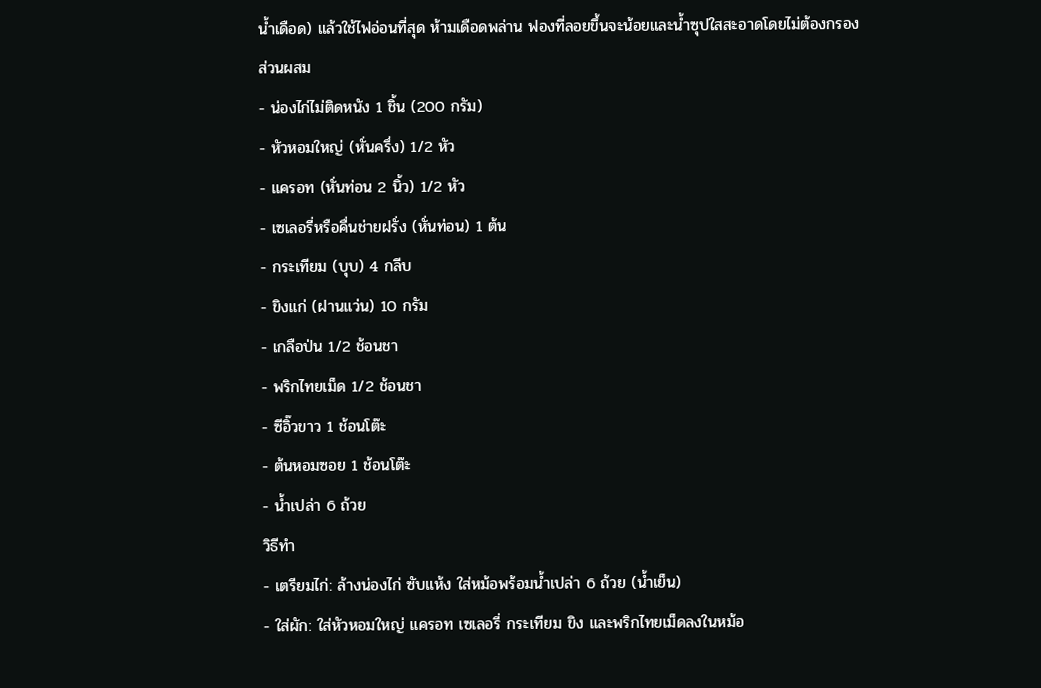น้ำเดือด) แล้วใช้ไฟอ่อนที่สุด ห้ามเดือดพล่าน ฟองที่ลอยขึ้นจะน้อยและน้ำซุปใสสะอาดโดยไม่ต้องกรอง
ส่วนผสม
- น่องไก่ไม่ติดหนัง 1 ชิ้น (200 กรัม)
- หัวหอมใหญ่ (หั่นครึ่ง) 1/2 หัว
- แครอท (หั่นท่อน 2 นิ้ว) 1/2 หัว
- เซเลอรี่หรือคื่นช่ายฝรั่ง (หั่นท่อน) 1 ต้น
- กระเทียม (บุบ) 4 กลีบ
- ขิงแก่ (ฝานแว่น) 10 กรัม
- เกลือป่น 1/2 ช้อนชา
- พริกไทยเม็ด 1/2 ช้อนชา
- ซีอิ๊วขาว 1 ช้อนโต๊ะ
- ต้นหอมซอย 1 ช้อนโต๊ะ
- น้ำเปล่า 6 ถ้วย
วิธีทำ
- เตรียมไก่: ล้างน่องไก่ ซับแห้ง ใส่หม้อพร้อมน้ำเปล่า 6 ถ้วย (น้ำเย็น)
- ใส่ผัก: ใส่หัวหอมใหญ่ แครอท เซเลอรี่ กระเทียม ขิง และพริกไทยเม็ดลงในหม้อ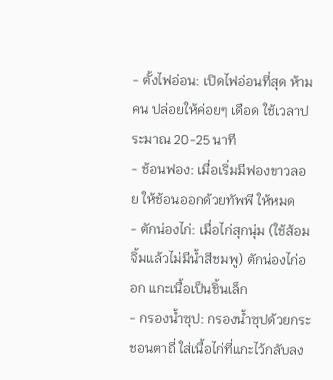- ตั้งไฟอ่อน: เปิดไฟอ่อนที่สุด ห้ามคน ปล่อยให้ค่อยๆ เดือด ใช้เวลาประมาณ 20-25 นาที
- ช้อนฟอง: เมื่อเริ่มมีฟองขาวลอย ให้ช้อนออกด้วยทัพพี ให้หมด
- ตักน่องไก่: เมื่อไก่สุกนุ่ม (ใช้ส้อมจิ้มแล้วไม่มีน้ำสีชมพู) ตักน่องไก่ออก แกะเนื้อเป็นชิ้นเล็ก
- กรองน้ำซุป: กรองน้ำซุปด้วยกระชอนตาถี่ ใส่เนื้อไก่ที่แกะไว้กลับลง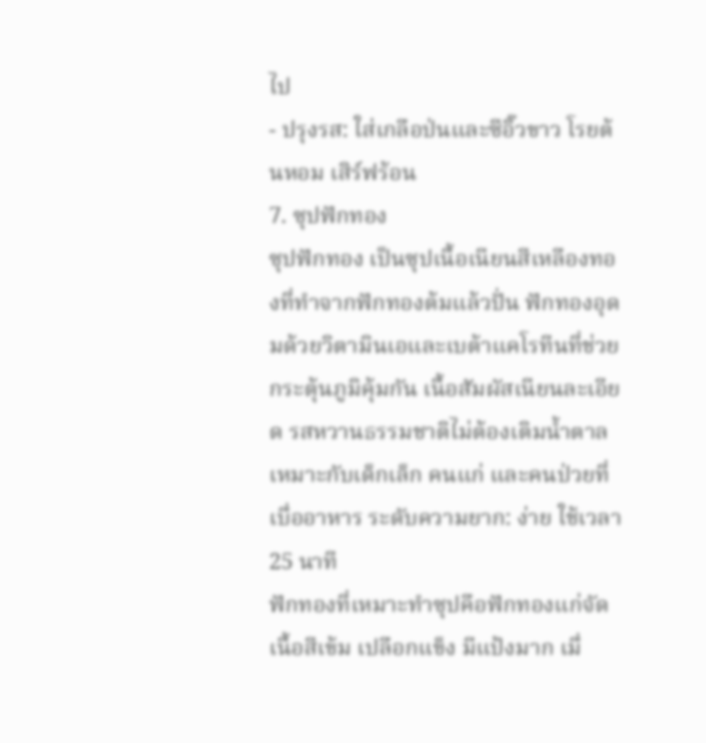ไป
- ปรุงรส: ใส่เกลือป่นและซีอิ๊วขาว โรยต้นหอม เสิร์ฟร้อน
7. ซุปฟักทอง
ซุปฟักทอง เป็นซุปเนื้อเนียนสีเหลืองทองที่ทำจากฟักทองต้มแล้วปั่น ฟักทองอุดมด้วยวิตามินเอและเบต้าแคโรทีนที่ช่วยกระตุ้นภูมิคุ้มกัน เนื้อสัมผัสเนียนละเอียด รสหวานธรรมชาติไม่ต้องเติมน้ำตาล เหมาะกับเด็กเล็ก คนแก่ และคนป่วยที่เบื่ออาหาร ระดับความยาก: ง่าย ใช้เวลา 25 นาที
ฟักทองที่เหมาะทำซุปคือฟักทองแก่จัด เนื้อสีเข้ม เปลือกแข็ง มีแป้งมาก เมื่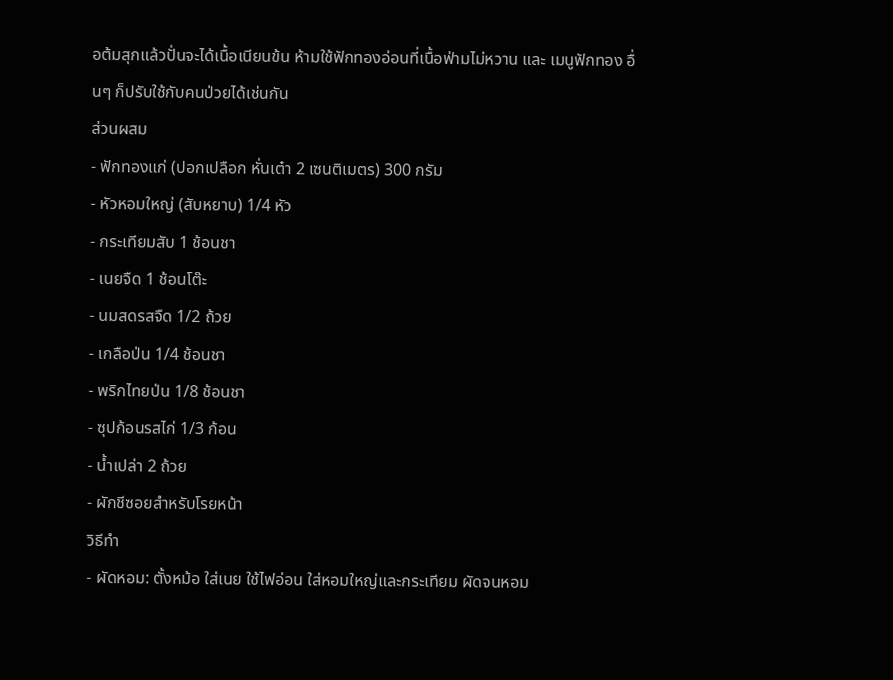อต้มสุกแล้วปั่นจะได้เนื้อเนียนข้น ห้ามใช้ฟักทองอ่อนที่เนื้อฟ่ามไม่หวาน และ เมนูฟักทอง อื่นๆ ก็ปรับใช้กับคนป่วยได้เช่นกัน
ส่วนผสม
- ฟักทองแก่ (ปอกเปลือก หั่นเต๋า 2 เซนติเมตร) 300 กรัม
- หัวหอมใหญ่ (สับหยาบ) 1/4 หัว
- กระเทียมสับ 1 ช้อนชา
- เนยจืด 1 ช้อนโต๊ะ
- นมสดรสจืด 1/2 ถ้วย
- เกลือป่น 1/4 ช้อนชา
- พริกไทยป่น 1/8 ช้อนชา
- ซุปก้อนรสไก่ 1/3 ก้อน
- น้ำเปล่า 2 ถ้วย
- ผักชีซอยสำหรับโรยหน้า
วิธีทำ
- ผัดหอม: ตั้งหม้อ ใส่เนย ใช้ไฟอ่อน ใส่หอมใหญ่และกระเทียม ผัดจนหอม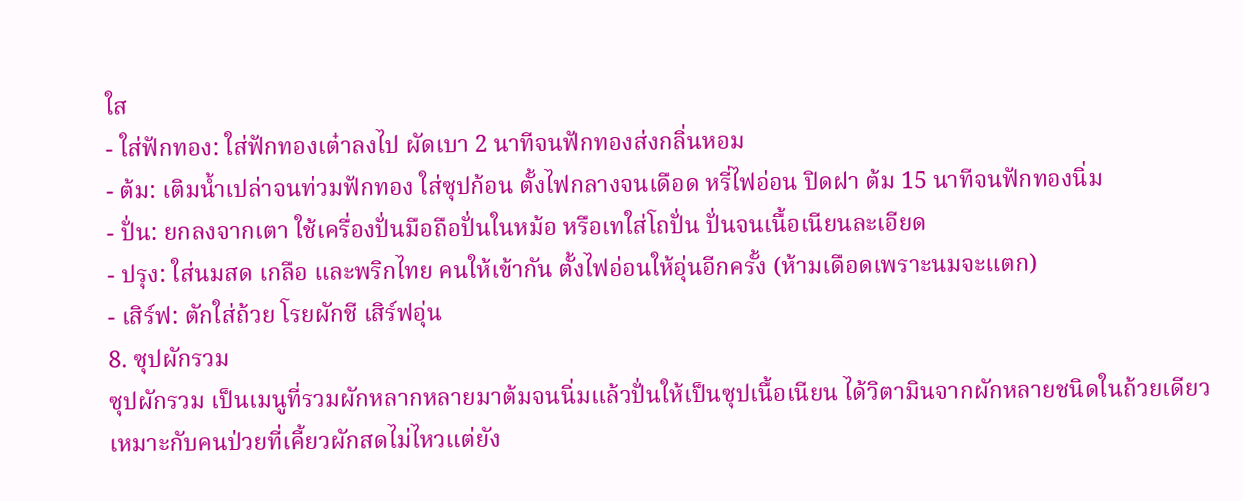ใส
- ใส่ฟักทอง: ใส่ฟักทองเต๋าลงไป ผัดเบา 2 นาทีจนฟักทองส่งกลิ่นหอม
- ต้ม: เติมน้ำเปล่าจนท่วมฟักทอง ใส่ซุปก้อน ตั้งไฟกลางจนเดือด หรี่ไฟอ่อน ปิดฝา ต้ม 15 นาทีจนฟักทองนิ่ม
- ปั่น: ยกลงจากเตา ใช้เครื่องปั่นมือถือปั่นในหม้อ หรือเทใส่โถปั่น ปั่นจนเนื้อเนียนละเอียด
- ปรุง: ใส่นมสด เกลือ และพริกไทย คนให้เข้ากัน ตั้งไฟอ่อนให้อุ่นอีกครั้ง (ห้ามเดือดเพราะนมจะแตก)
- เสิร์ฟ: ตักใส่ถ้วย โรยผักชี เสิร์ฟอุ่น
8. ซุปผักรวม
ซุปผักรวม เป็นเมนูที่รวมผักหลากหลายมาต้มจนนิ่มแล้วปั่นให้เป็นซุปเนื้อเนียน ได้วิตามินจากผักหลายชนิดในถ้วยเดียว เหมาะกับคนป่วยที่เคี้ยวผักสดไม่ไหวแต่ยัง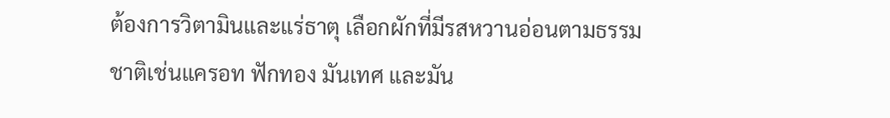ต้องการวิตามินและแร่ธาตุ เลือกผักที่มีรสหวานอ่อนตามธรรมชาติเช่นแครอท ฟักทอง มันเทศ และมัน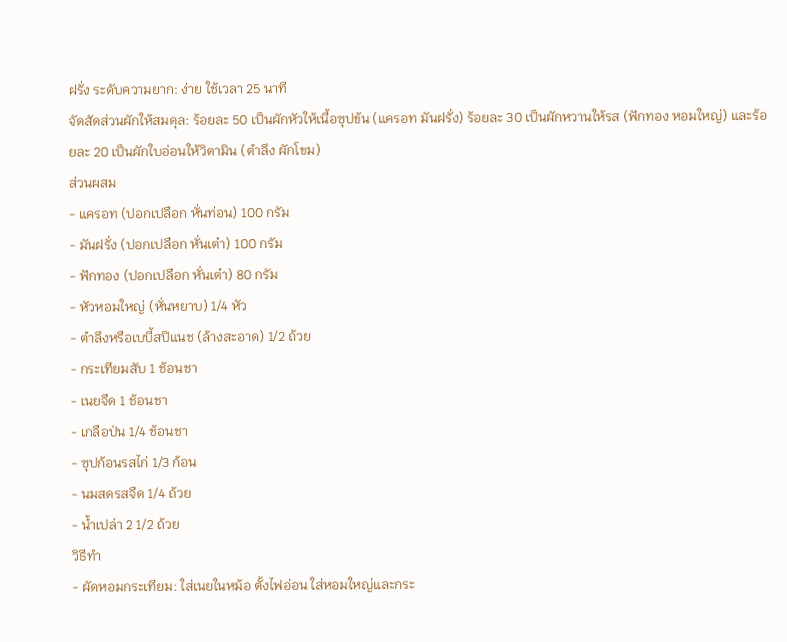ฝรั่ง ระดับความยาก: ง่าย ใช้เวลา 25 นาที
จัดสัดส่วนผักให้สมดุล: ร้อยละ 50 เป็นผักหัวให้เนื้อซุปข้น (แครอท มันฝรั่ง) ร้อยละ 30 เป็นผักหวานให้รส (ฟักทอง หอมใหญ่) และร้อยละ 20 เป็นผักใบอ่อนให้วิตามิน (ตำลึง ผักโขม)
ส่วนผสม
- แครอท (ปอกเปลือก หั่นท่อน) 100 กรัม
- มันฝรั่ง (ปอกเปลือก หั่นเต๋า) 100 กรัม
- ฟักทอง (ปอกเปลือก หั่นเต๋า) 80 กรัม
- หัวหอมใหญ่ (หั่นหยาบ) 1/4 หัว
- ตำลึงหรือเบบี้สปิแนช (ล้างสะอาด) 1/2 ถ้วย
- กระเทียมสับ 1 ช้อนชา
- เนยจืด 1 ช้อนชา
- เกลือป่น 1/4 ช้อนชา
- ซุปก้อนรสไก่ 1/3 ก้อน
- นมสดรสจืด 1/4 ถ้วย
- น้ำเปล่า 2 1/2 ถ้วย
วิธีทำ
- ผัดหอมกระเทียม: ใส่เนยในหม้อ ตั้งไฟอ่อน ใส่หอมใหญ่และกระ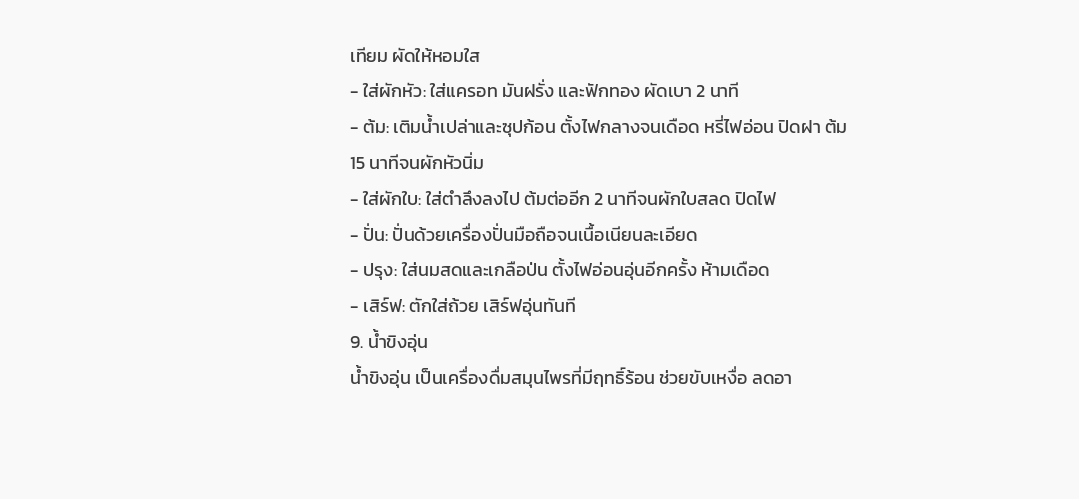เทียม ผัดให้หอมใส
- ใส่ผักหัว: ใส่แครอท มันฝรั่ง และฟักทอง ผัดเบา 2 นาที
- ต้ม: เติมน้ำเปล่าและซุปก้อน ตั้งไฟกลางจนเดือด หรี่ไฟอ่อน ปิดฝา ต้ม 15 นาทีจนผักหัวนิ่ม
- ใส่ผักใบ: ใส่ตำลึงลงไป ต้มต่ออีก 2 นาทีจนผักใบสลด ปิดไฟ
- ปั่น: ปั่นด้วยเครื่องปั่นมือถือจนเนื้อเนียนละเอียด
- ปรุง: ใส่นมสดและเกลือป่น ตั้งไฟอ่อนอุ่นอีกครั้ง ห้ามเดือด
- เสิร์ฟ: ตักใส่ถ้วย เสิร์ฟอุ่นทันที
9. น้ำขิงอุ่น
น้ำขิงอุ่น เป็นเครื่องดื่มสมุนไพรที่มีฤทธิ์ร้อน ช่วยขับเหงื่อ ลดอา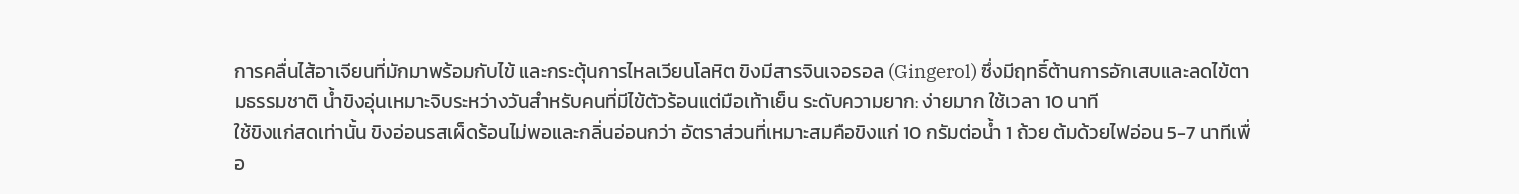การคลื่นไส้อาเจียนที่มักมาพร้อมกับไข้ และกระตุ้นการไหลเวียนโลหิต ขิงมีสารจินเจอรอล (Gingerol) ซึ่งมีฤทธิ์ต้านการอักเสบและลดไข้ตามธรรมชาติ น้ำขิงอุ่นเหมาะจิบระหว่างวันสำหรับคนที่มีไข้ตัวร้อนแต่มือเท้าเย็น ระดับความยาก: ง่ายมาก ใช้เวลา 10 นาที
ใช้ขิงแก่สดเท่านั้น ขิงอ่อนรสเผ็ดร้อนไม่พอและกลิ่นอ่อนกว่า อัตราส่วนที่เหมาะสมคือขิงแก่ 10 กรัมต่อน้ำ 1 ถ้วย ต้มด้วยไฟอ่อน 5-7 นาทีเพื่อ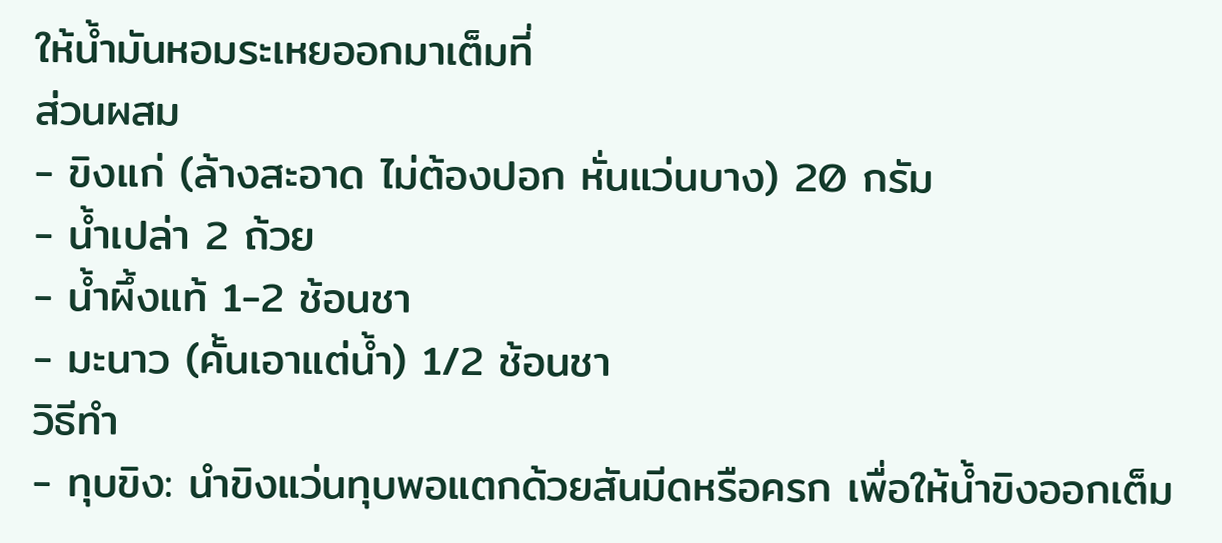ให้น้ำมันหอมระเหยออกมาเต็มที่
ส่วนผสม
- ขิงแก่ (ล้างสะอาด ไม่ต้องปอก หั่นแว่นบาง) 20 กรัม
- น้ำเปล่า 2 ถ้วย
- น้ำผึ้งแท้ 1-2 ช้อนชา
- มะนาว (คั้นเอาแต่น้ำ) 1/2 ช้อนชา
วิธีทำ
- ทุบขิง: นำขิงแว่นทุบพอแตกด้วยสันมีดหรือครก เพื่อให้น้ำขิงออกเต็ม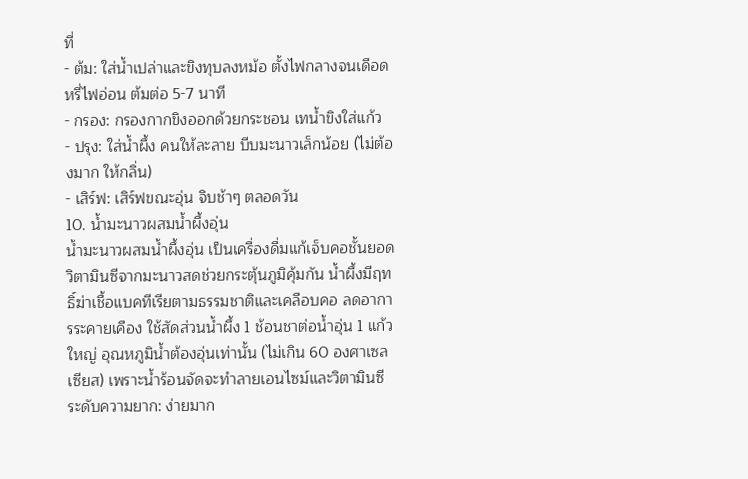ที่
- ต้ม: ใส่น้ำเปล่าและขิงทุบลงหม้อ ตั้งไฟกลางจนเดือด หรี่ไฟอ่อน ต้มต่อ 5-7 นาที
- กรอง: กรองกากขิงออกด้วยกระชอน เทน้ำขิงใส่แก้ว
- ปรุง: ใส่น้ำผึ้ง คนให้ละลาย บีบมะนาวเล็กน้อย (ไม่ต้องมาก ให้กลิ่น)
- เสิร์ฟ: เสิร์ฟขณะอุ่น จิบช้าๆ ตลอดวัน
10. น้ำมะนาวผสมน้ำผึ้งอุ่น
น้ำมะนาวผสมน้ำผึ้งอุ่น เป็นเครื่องดื่มแก้เจ็บคอชั้นยอด วิตามินซีจากมะนาวสดช่วยกระตุ้นภูมิคุ้มกัน น้ำผึ้งมีฤทธิ์ฆ่าเชื้อแบคทีเรียตามธรรมชาติและเคลือบคอ ลดอาการระคายเคือง ใช้สัดส่วนน้ำผึ้ง 1 ช้อนชาต่อน้ำอุ่น 1 แก้วใหญ่ อุณหภูมิน้ำต้องอุ่นเท่านั้น (ไม่เกิน 60 องศาเซลเซียส) เพราะน้ำร้อนจัดจะทำลายเอนไซม์และวิตามินซี ระดับความยาก: ง่ายมาก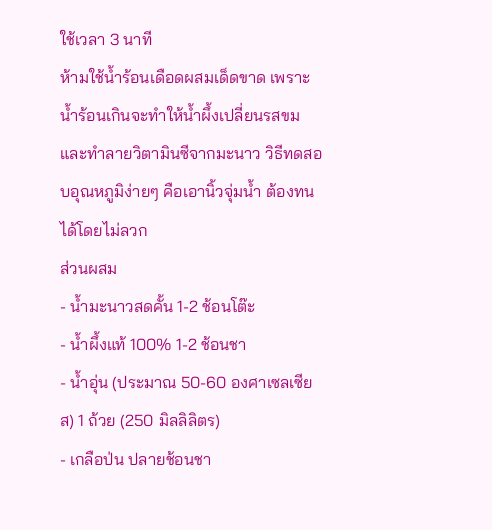ใช้เวลา 3 นาที
ห้ามใช้น้ำร้อนเดือดผสมเด็ดขาด เพราะน้ำร้อนเกินจะทำให้น้ำผึ้งเปลี่ยนรสขมและทำลายวิตามินซีจากมะนาว วิธีทดสอบอุณหภูมิง่ายๆ คือเอานิ้วจุ่มน้ำ ต้องทนได้โดยไม่ลวก
ส่วนผสม
- น้ำมะนาวสดคั้น 1-2 ช้อนโต๊ะ
- น้ำผึ้งแท้ 100% 1-2 ช้อนชา
- น้ำอุ่น (ประมาณ 50-60 องศาเซลเซียส) 1 ถ้วย (250 มิลลิลิตร)
- เกลือป่น ปลายช้อนชา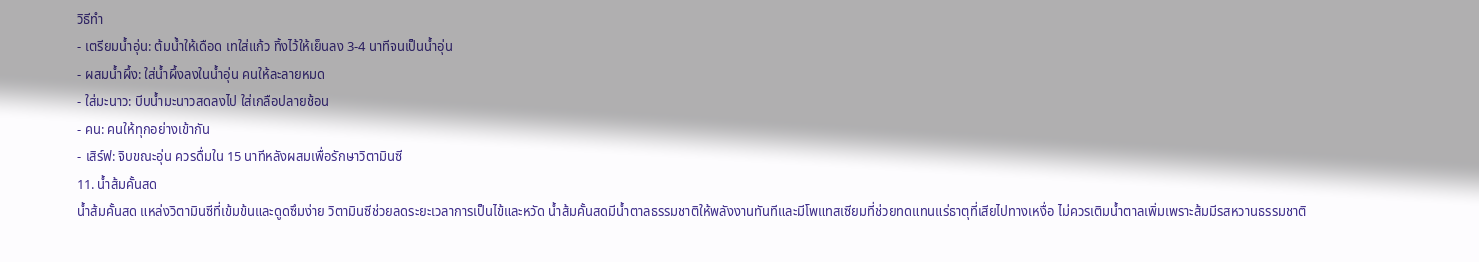วิธีทำ
- เตรียมน้ำอุ่น: ต้มน้ำให้เดือด เทใส่แก้ว ทิ้งไว้ให้เย็นลง 3-4 นาทีจนเป็นน้ำอุ่น
- ผสมน้ำผึ้ง: ใส่น้ำผึ้งลงในน้ำอุ่น คนให้ละลายหมด
- ใส่มะนาว: บีบน้ำมะนาวสดลงไป ใส่เกลือปลายช้อน
- คน: คนให้ทุกอย่างเข้ากัน
- เสิร์ฟ: จิบขณะอุ่น ควรดื่มใน 15 นาทีหลังผสมเพื่อรักษาวิตามินซี
11. น้ำส้มคั้นสด
น้ำส้มคั้นสด แหล่งวิตามินซีที่เข้มข้นและดูดซึมง่าย วิตามินซีช่วยลดระยะเวลาการเป็นไข้และหวัด น้ำส้มคั้นสดมีน้ำตาลธรรมชาติให้พลังงานทันทีและมีโพแทสเซียมที่ช่วยทดแทนแร่ธาตุที่เสียไปทางเหงื่อ ไม่ควรเติมน้ำตาลเพิ่มเพราะส้มมีรสหวานธรรมชาติ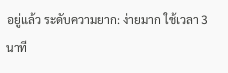อยู่แล้ว ระดับความยาก: ง่ายมาก ใช้เวลา 3 นาที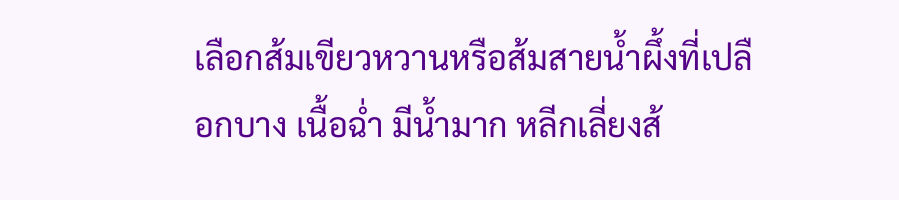เลือกส้มเขียวหวานหรือส้มสายน้ำผึ้งที่เปลือกบาง เนื้อฉ่ำ มีน้ำมาก หลีกเลี่ยงส้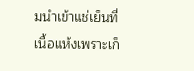มนำเข้าแช่เย็นที่เนื้อแห้งเพราะเก็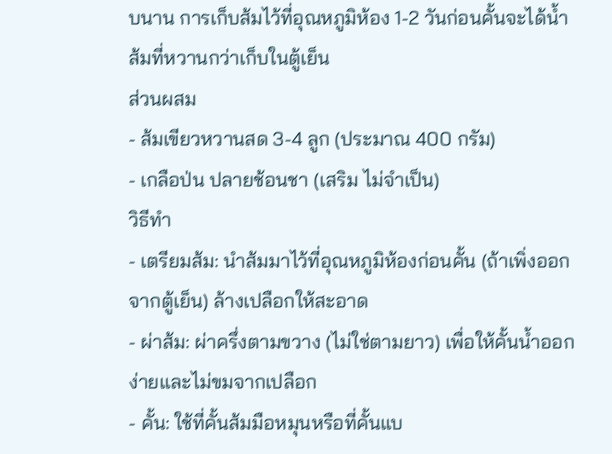บนาน การเก็บส้มไว้ที่อุณหภูมิห้อง 1-2 วันก่อนคั้นจะได้น้ำส้มที่หวานกว่าเก็บในตู้เย็น
ส่วนผสม
- ส้มเขียวหวานสด 3-4 ลูก (ประมาณ 400 กรัม)
- เกลือป่น ปลายช้อนชา (เสริม ไม่จำเป็น)
วิธีทำ
- เตรียมส้ม: นำส้มมาไว้ที่อุณหภูมิห้องก่อนคั้น (ถ้าเพิ่งออกจากตู้เย็น) ล้างเปลือกให้สะอาด
- ผ่าส้ม: ผ่าครึ่งตามขวาง (ไม่ใช่ตามยาว) เพื่อให้คั้นน้ำออกง่ายและไม่ขมจากเปลือก
- คั้น: ใช้ที่คั้นส้มมือหมุนหรือที่คั้นแบ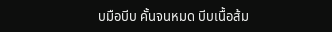บมือบีบ คั้นจนหมด บีบเนื้อส้ม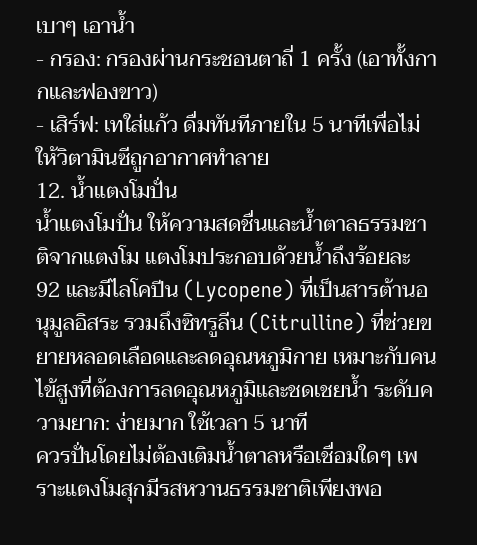เบาๆ เอาน้ำ
- กรอง: กรองผ่านกระชอนตาถี่ 1 ครั้ง (เอาทั้งกากและฟองขาว)
- เสิร์ฟ: เทใส่แก้ว ดื่มทันทีภายใน 5 นาทีเพื่อไม่ให้วิตามินซีถูกอากาศทำลาย
12. น้ำแตงโมปั่น
น้ำแตงโมปั่น ให้ความสดชื่นและน้ำตาลธรรมชาติจากแตงโม แตงโมประกอบด้วยน้ำถึงร้อยละ 92 และมีไลโคปีน (Lycopene) ที่เป็นสารต้านอนุมูลอิสระ รวมถึงซิทรูลีน (Citrulline) ที่ช่วยขยายหลอดเลือดและลดอุณหภูมิกาย เหมาะกับคนไข้สูงที่ต้องการลดอุณหภูมิและชดเชยน้ำ ระดับความยาก: ง่ายมาก ใช้เวลา 5 นาที
ควรปั่นโดยไม่ต้องเติมน้ำตาลหรือเชื่อมใดๆ เพราะแตงโมสุกมีรสหวานธรรมชาติเพียงพอ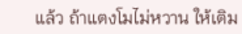แล้ว ถ้าแตงโมไม่หวาน ให้เติม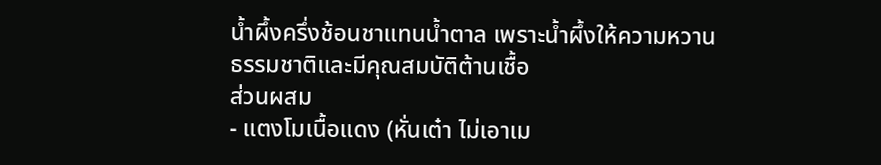น้ำผึ้งครึ่งช้อนชาแทนน้ำตาล เพราะน้ำผึ้งให้ความหวานธรรมชาติและมีคุณสมบัติต้านเชื้อ
ส่วนผสม
- แตงโมเนื้อแดง (หั่นเต๋า ไม่เอาเม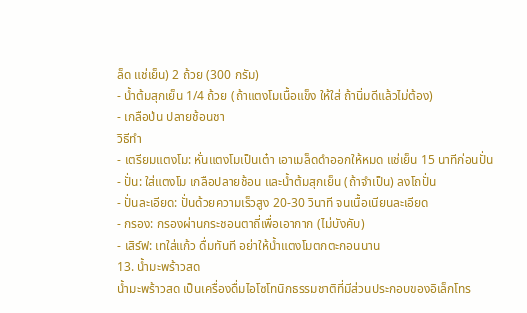ล็ด แช่เย็น) 2 ถ้วย (300 กรัม)
- น้ำต้มสุกเย็น 1/4 ถ้วย (ถ้าแตงโมเนื้อแข็ง ให้ใส่ ถ้านิ่มดีแล้วไม่ต้อง)
- เกลือป่น ปลายช้อนชา
วิธีทำ
- เตรียมแตงโม: หั่นแตงโมเป็นเต๋า เอาเมล็ดดำออกให้หมด แช่เย็น 15 นาทีก่อนปั่น
- ปั่น: ใส่แตงโม เกลือปลายช้อน และน้ำต้มสุกเย็น (ถ้าจำเป็น) ลงโถปั่น
- ปั่นละเอียด: ปั่นด้วยความเร็วสูง 20-30 วินาที จนเนื้อเนียนละเอียด
- กรอง: กรองผ่านกระชอนตาถี่เพื่อเอากาก (ไม่บังคับ)
- เสิร์ฟ: เทใส่แก้ว ดื่มทันที อย่าให้น้ำแตงโมตกตะกอนนาน
13. น้ำมะพร้าวสด
น้ำมะพร้าวสด เป็นเครื่องดื่มไอโซโทนิกธรรมชาติที่มีส่วนประกอบของอิเล็กโทร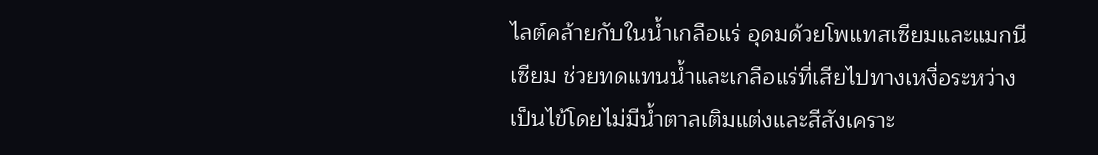ไลต์คล้ายกับในน้ำเกลือแร่ อุดมด้วยโพแทสเซียมและแมกนีเซียม ช่วยทดแทนน้ำและเกลือแร่ที่เสียไปทางเหงื่อระหว่างเป็นไข้โดยไม่มีน้ำตาลเติมแต่งและสีสังเคราะ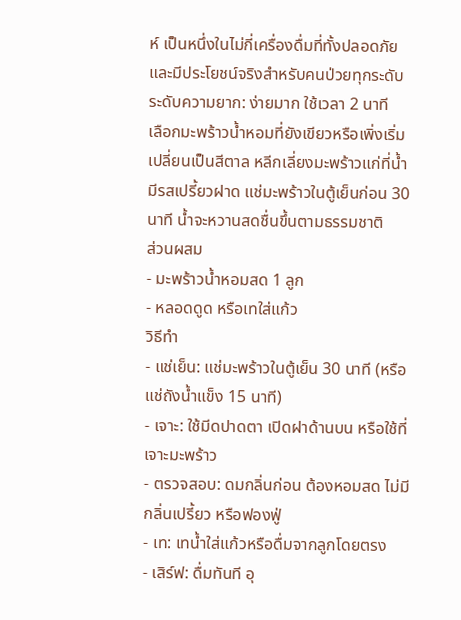ห์ เป็นหนึ่งในไม่กี่เครื่องดื่มที่ทั้งปลอดภัยและมีประโยชน์จริงสำหรับคนป่วยทุกระดับ ระดับความยาก: ง่ายมาก ใช้เวลา 2 นาที
เลือกมะพร้าวน้ำหอมที่ยังเขียวหรือเพิ่งเริ่มเปลี่ยนเป็นสีตาล หลีกเลี่ยงมะพร้าวแก่ที่น้ำมีรสเปรี้ยวฝาด แช่มะพร้าวในตู้เย็นก่อน 30 นาที น้ำจะหวานสดชื่นขึ้นตามธรรมชาติ
ส่วนผสม
- มะพร้าวน้ำหอมสด 1 ลูก
- หลอดดูด หรือเทใส่แก้ว
วิธีทำ
- แช่เย็น: แช่มะพร้าวในตู้เย็น 30 นาที (หรือแช่ถังน้ำแข็ง 15 นาที)
- เจาะ: ใช้มีดปาดตา เปิดฝาด้านบน หรือใช้ที่เจาะมะพร้าว
- ตรวจสอบ: ดมกลิ่นก่อน ต้องหอมสด ไม่มีกลิ่นเปรี้ยว หรือฟองฟู่
- เท: เทน้ำใส่แก้วหรือดื่มจากลูกโดยตรง
- เสิร์ฟ: ดื่มทันที อุ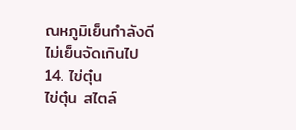ณหภูมิเย็นกำลังดี ไม่เย็นจัดเกินไป
14. ไข่ตุ๋น
ไข่ตุ๋น สไตล์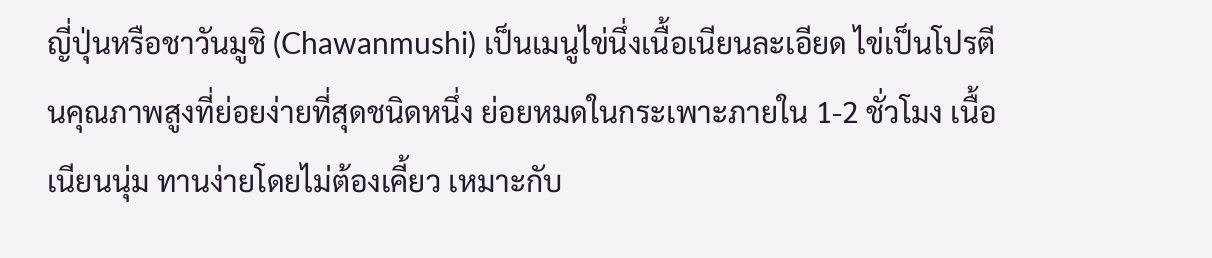ญี่ปุ่นหรือชาวันมูชิ (Chawanmushi) เป็นเมนูไข่นึ่งเนื้อเนียนละเอียด ไข่เป็นโปรตีนคุณภาพสูงที่ย่อยง่ายที่สุดชนิดหนึ่ง ย่อยหมดในกระเพาะภายใน 1-2 ชั่วโมง เนื้อเนียนนุ่ม ทานง่ายโดยไม่ต้องเคี้ยว เหมาะกับ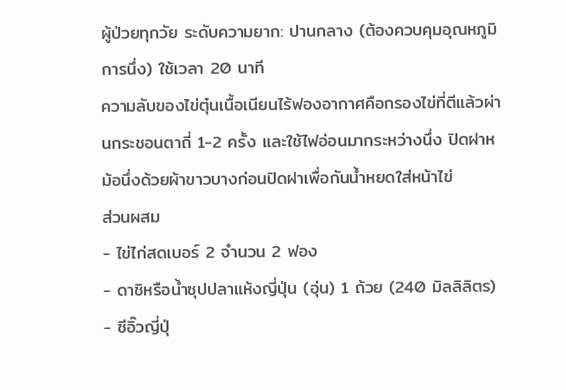ผู้ป่วยทุกวัย ระดับความยาก: ปานกลาง (ต้องควบคุมอุณหภูมิการนึ่ง) ใช้เวลา 20 นาที
ความลับของไข่ตุ๋นเนื้อเนียนไร้ฟองอากาศคือกรองไข่ที่ตีแล้วผ่านกระชอนตาถี่ 1-2 ครั้ง และใช้ไฟอ่อนมากระหว่างนึ่ง ปิดฝาหม้อนึ่งด้วยผ้าขาวบางก่อนปิดฝาเพื่อกันน้ำหยดใส่หน้าไข่
ส่วนผสม
- ไข่ไก่สดเบอร์ 2 จำนวน 2 ฟอง
- ดาชิหรือน้ำซุปปลาแห้งญี่ปุ่น (อุ่น) 1 ถ้วย (240 มิลลิลิตร)
- ซีอิ๊วญี่ปุ่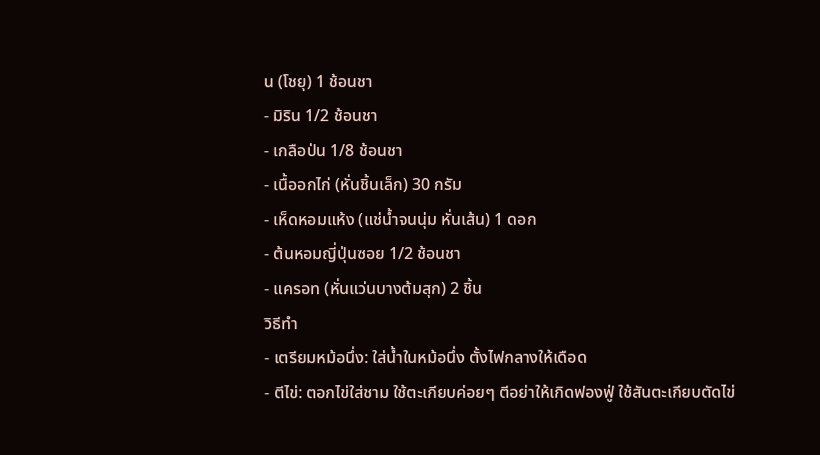น (โชยุ) 1 ช้อนชา
- มิริน 1/2 ช้อนชา
- เกลือป่น 1/8 ช้อนชา
- เนื้ออกไก่ (หั่นชิ้นเล็ก) 30 กรัม
- เห็ดหอมแห้ง (แช่น้ำจนนุ่ม หั่นเส้น) 1 ดอก
- ต้นหอมญี่ปุ่นซอย 1/2 ช้อนชา
- แครอท (หั่นแว่นบางต้มสุก) 2 ชิ้น
วิธีทำ
- เตรียมหม้อนึ่ง: ใส่น้ำในหม้อนึ่ง ตั้งไฟกลางให้เดือด
- ตีไข่: ตอกไข่ใส่ชาม ใช้ตะเกียบค่อยๆ ตีอย่าให้เกิดฟองฟู่ ใช้สันตะเกียบตัดไข่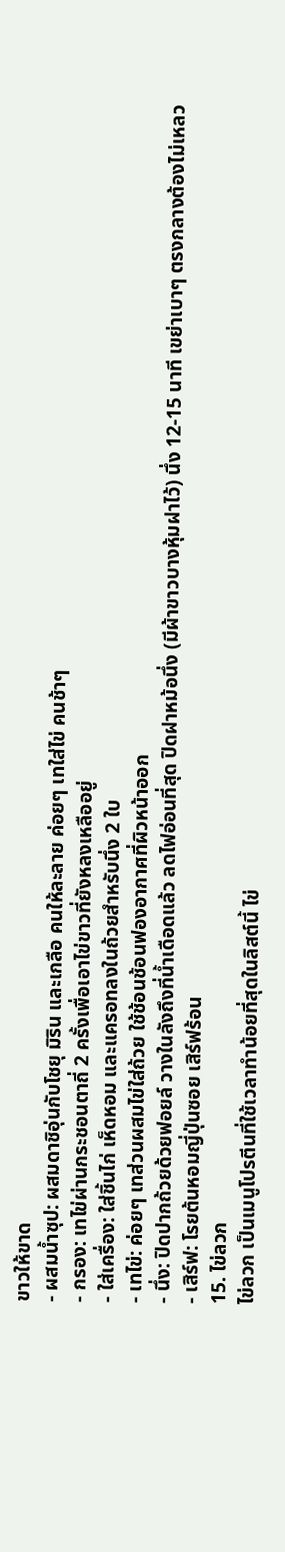ขาวให้ขาด
- ผสมน้ำซุป: ผสมดาชิอุ่นกับโชยุ มิริน และเกลือ คนให้ละลาย ค่อยๆ เทใส่ไข่ คนช้าๆ
- กรอง: เทไข่ผ่านกระชอนตาถี่ 2 ครั้งเพื่อเอาไข่ขาวที่ยังหลงเหลืออยู่
- ใส่เครื่อง: ใส่ชิ้นไก่ เห็ดหอม และแครอทลงในถ้วยสำหรับนึ่ง 2 ใบ
- เทไข่: ค่อยๆ เทส่วนผสมไข่ใส่ถ้วย ใช้ช้อนช้อนฟองอากาศที่ผิวหน้าออก
- นึ่ง: ปิดปากถ้วยด้วยฟอยล์ วางในลังถึงที่น้ำเดือดแล้ว ลดไฟอ่อนที่สุด ปิดฝาหม้อนึ่ง (มีผ้าขาวบางหุ้มฝาไว้) นึ่ง 12-15 นาที เขย่าเบาๆ ตรงกลางต้องไม่เหลว
- เสิร์ฟ: โรยต้นหอมญี่ปุ่นซอย เสิร์ฟร้อน
15. ไข่ลวก
ไข่ลวก เป็นเมนูโปรตีนที่ใช้เวลาทำน้อยที่สุดในลิสต์นี้ ไข่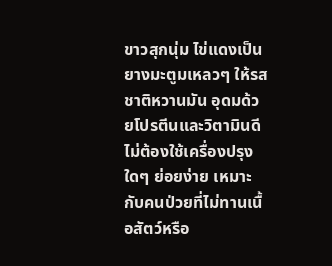ขาวสุกนุ่ม ไข่แดงเป็นยางมะตูมเหลวๆ ให้รสชาติหวานมัน อุดมด้วยโปรตีนและวิตามินดี ไม่ต้องใช้เครื่องปรุงใดๆ ย่อยง่าย เหมาะกับคนป่วยที่ไม่ทานเนื้อสัตว์หรือ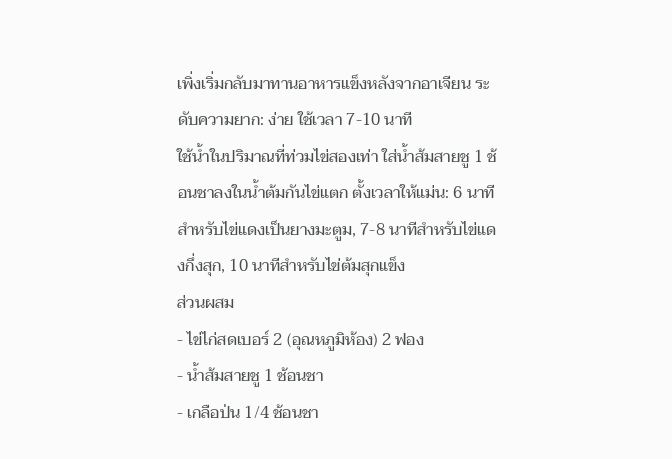เพิ่งเริ่มกลับมาทานอาหารแข็งหลังจากอาเจียน ระดับความยาก: ง่าย ใช้เวลา 7-10 นาที
ใช้น้ำในปริมาณที่ท่วมไข่สองเท่า ใส่น้ำส้มสายชู 1 ช้อนชาลงในน้ำต้มกันไข่แตก ตั้งเวลาให้แม่น: 6 นาทีสำหรับไข่แดงเป็นยางมะตูม, 7-8 นาทีสำหรับไข่แดงกึ่งสุก, 10 นาทีสำหรับไข่ต้มสุกแข็ง
ส่วนผสม
- ไข่ไก่สดเบอร์ 2 (อุณหภูมิห้อง) 2 ฟอง
- น้ำส้มสายชู 1 ช้อนชา
- เกลือป่น 1/4 ช้อนชา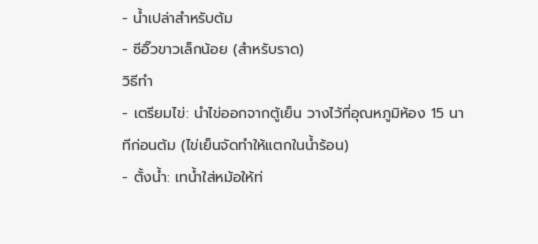- น้ำเปล่าสำหรับต้ม
- ซีอิ๊วขาวเล็กน้อย (สำหรับราด)
วิธีทำ
- เตรียมไข่: นำไข่ออกจากตู้เย็น วางไว้ที่อุณหภูมิห้อง 15 นาทีก่อนต้ม (ไข่เย็นจัดทำให้แตกในน้ำร้อน)
- ตั้งน้ำ: เทน้ำใส่หม้อให้ท่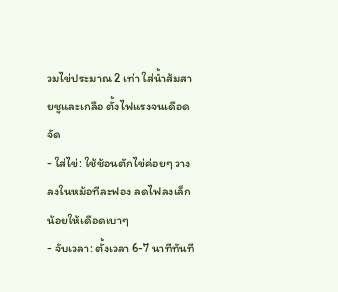วมไข่ประมาณ 2 เท่า ใส่น้ำส้มสายชูและเกลือ ตั้งไฟแรงจนเดือดจัด
- ใส่ไข่: ใช้ช้อนตักไข่ค่อยๆ วางลงในหม้อทีละฟอง ลดไฟลงเล็กน้อยให้เดือดเบาๆ
- จับเวลา: ตั้งเวลา 6-7 นาทีทันที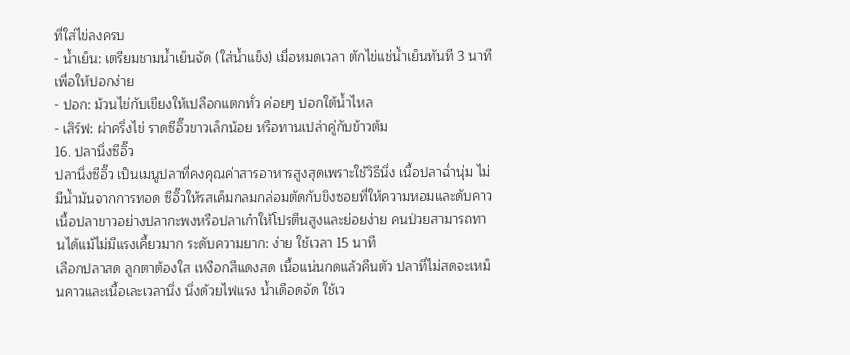ที่ใส่ไข่ลงครบ
- น้ำเย็น: เตรียมชามน้ำเย็นจัด (ใส่น้ำแข็ง) เมื่อหมดเวลา ตักไข่แช่น้ำเย็นทันที 3 นาทีเพื่อให้ปอกง่าย
- ปอก: ม้วนไข่กับเขียงให้เปลือกแตกทั่ว ค่อยๆ ปอกใต้น้ำไหล
- เสิร์ฟ: ผ่าครึ่งไข่ ราดซีอิ๊วขาวเล็กน้อย หรือทานเปล่าคู่กับข้าวต้ม
16. ปลานึ่งซีอิ๊ว
ปลานึ่งซีอิ๊ว เป็นเมนูปลาที่คงคุณค่าสารอาหารสูงสุดเพราะใช้วิธีนึ่ง เนื้อปลาฉ่ำนุ่ม ไม่มีน้ำมันจากการทอด ซีอิ๊วให้รสเค็มกลมกล่อมตัดกับขิงซอยที่ให้ความหอมและดับคาว เนื้อปลาขาวอย่างปลากะพงหรือปลาเก๋าให้โปรตีนสูงและย่อยง่าย คนป่วยสามารถทานได้แม้ไม่มีแรงเคี้ยวมาก ระดับความยาก: ง่าย ใช้เวลา 15 นาที
เลือกปลาสด ลูกตาต้องใส เหงือกสีแดงสด เนื้อแน่นกดแล้วคืนตัว ปลาที่ไม่สดจะเหม็นคาวและเนื้อเละเวลานึ่ง นึ่งด้วยไฟแรง น้ำเดือดจัด ใช้เว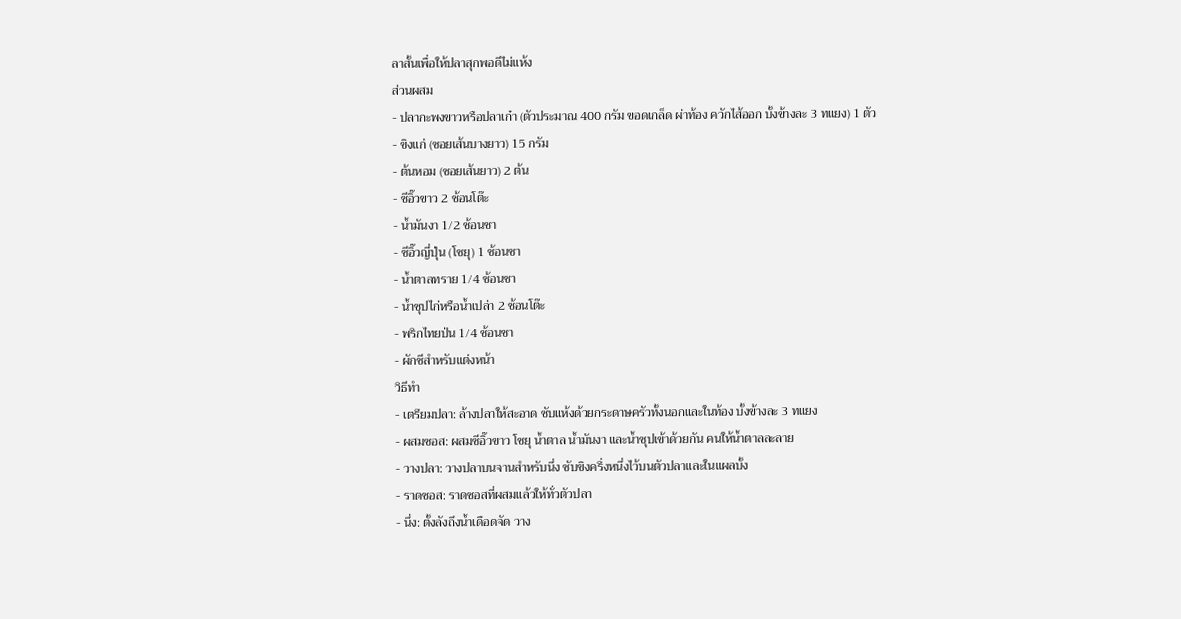ลาสั้นเพื่อให้ปลาสุกพอดีไม่แห้ง
ส่วนผสม
- ปลากะพงขาวหรือปลาเก๋า (ตัวประมาณ 400 กรัม ขอดเกล็ด ผ่าท้อง ควักไส้ออก บั้งข้างละ 3 ทแยง) 1 ตัว
- ขิงแก่ (ซอยเส้นบางยาว) 15 กรัม
- ต้นหอม (ซอยเส้นยาว) 2 ต้น
- ซีอิ๊วขาว 2 ช้อนโต๊ะ
- น้ำมันงา 1/2 ช้อนชา
- ซีอิ๊วญี่ปุ่น (โชยุ) 1 ช้อนชา
- น้ำตาลทราย 1/4 ช้อนชา
- น้ำซุปไก่หรือน้ำเปล่า 2 ช้อนโต๊ะ
- พริกไทยป่น 1/4 ช้อนชา
- ผักชีสำหรับแต่งหน้า
วิธีทำ
- เตรียมปลา: ล้างปลาให้สะอาด ซับแห้งด้วยกระดาษครัวทั้งนอกและในท้อง บั้งข้างละ 3 ทแยง
- ผสมซอส: ผสมซีอิ๊วขาว โชยุ น้ำตาล น้ำมันงา และน้ำซุปเข้าด้วยกัน คนให้น้ำตาลละลาย
- วางปลา: วางปลาบนจานสำหรับนึ่ง ซับขิงครึ่งหนึ่งไว้บนตัวปลาและในแผลบั้ง
- ราดซอส: ราดซอสที่ผสมแล้วให้ทั่วตัวปลา
- นึ่ง: ตั้งลังถึงน้ำเดือดจัด วาง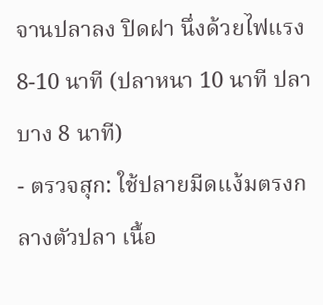จานปลาลง ปิดฝา นึ่งด้วยไฟแรง 8-10 นาที (ปลาหนา 10 นาที ปลาบาง 8 นาที)
- ตรวจสุก: ใช้ปลายมีดแง้มตรงกลางตัวปลา เนื้อ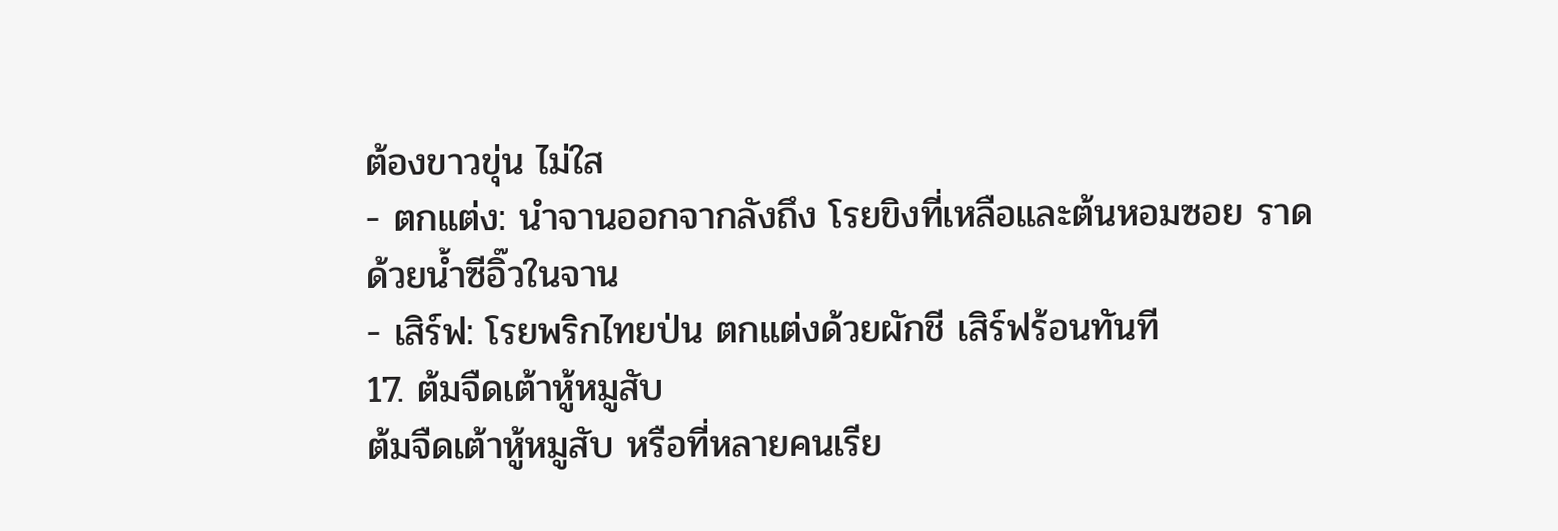ต้องขาวขุ่น ไม่ใส
- ตกแต่ง: นำจานออกจากลังถึง โรยขิงที่เหลือและต้นหอมซอย ราดด้วยน้ำซีอิ๊วในจาน
- เสิร์ฟ: โรยพริกไทยป่น ตกแต่งด้วยผักชี เสิร์ฟร้อนทันที
17. ต้มจืดเต้าหู้หมูสับ
ต้มจืดเต้าหู้หมูสับ หรือที่หลายคนเรีย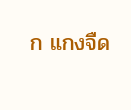ก แกงจืด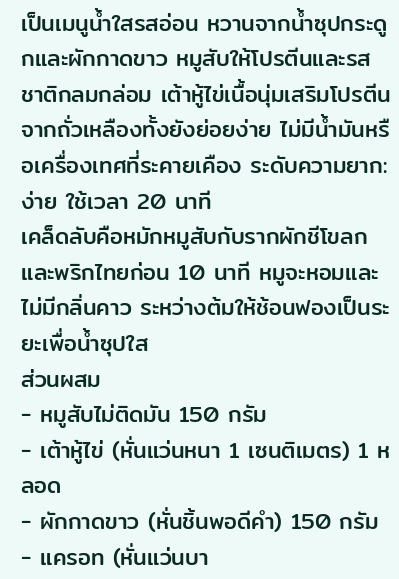เป็นเมนูน้ำใสรสอ่อน หวานจากน้ำซุปกระดูกและผักกาดขาว หมูสับให้โปรตีนและรสชาติกลมกล่อม เต้าหู้ไข่เนื้อนุ่มเสริมโปรตีนจากถั่วเหลืองทั้งยังย่อยง่าย ไม่มีน้ำมันหรือเครื่องเทศที่ระคายเคือง ระดับความยาก: ง่าย ใช้เวลา 20 นาที
เคล็ดลับคือหมักหมูสับกับรากผักชีโขลกและพริกไทยก่อน 10 นาที หมูจะหอมและไม่มีกลิ่นคาว ระหว่างต้มให้ช้อนฟองเป็นระยะเพื่อน้ำซุปใส
ส่วนผสม
- หมูสับไม่ติดมัน 150 กรัม
- เต้าหู้ไข่ (หั่นแว่นหนา 1 เซนติเมตร) 1 หลอด
- ผักกาดขาว (หั่นชิ้นพอดีคำ) 150 กรัม
- แครอท (หั่นแว่นบา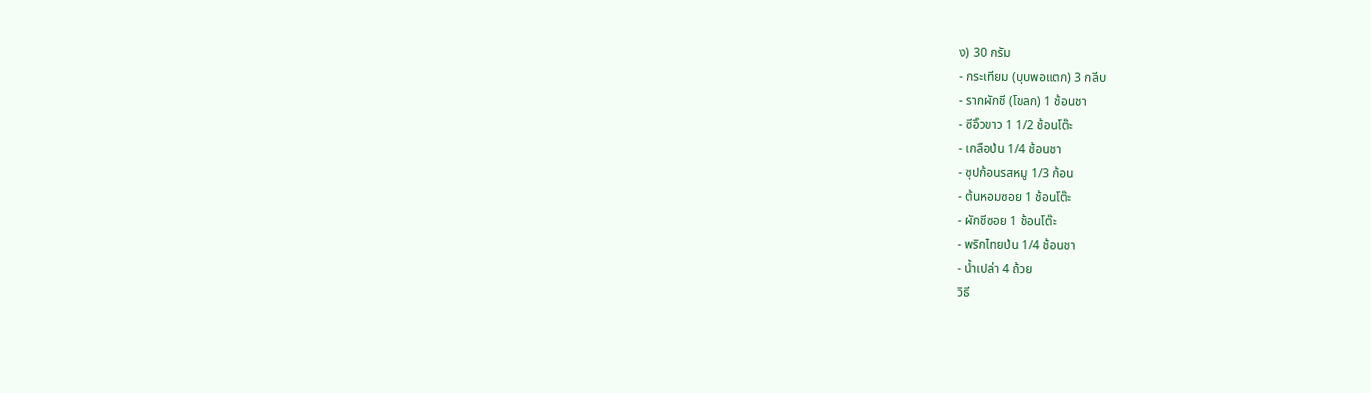ง) 30 กรัม
- กระเทียม (บุบพอแตก) 3 กลีบ
- รากผักชี (โขลก) 1 ช้อนชา
- ซีอิ๊วขาว 1 1/2 ช้อนโต๊ะ
- เกลือป่น 1/4 ช้อนชา
- ซุปก้อนรสหมู 1/3 ก้อน
- ต้นหอมซอย 1 ช้อนโต๊ะ
- ผักชีซอย 1 ช้อนโต๊ะ
- พริกไทยป่น 1/4 ช้อนชา
- น้ำเปล่า 4 ถ้วย
วิธี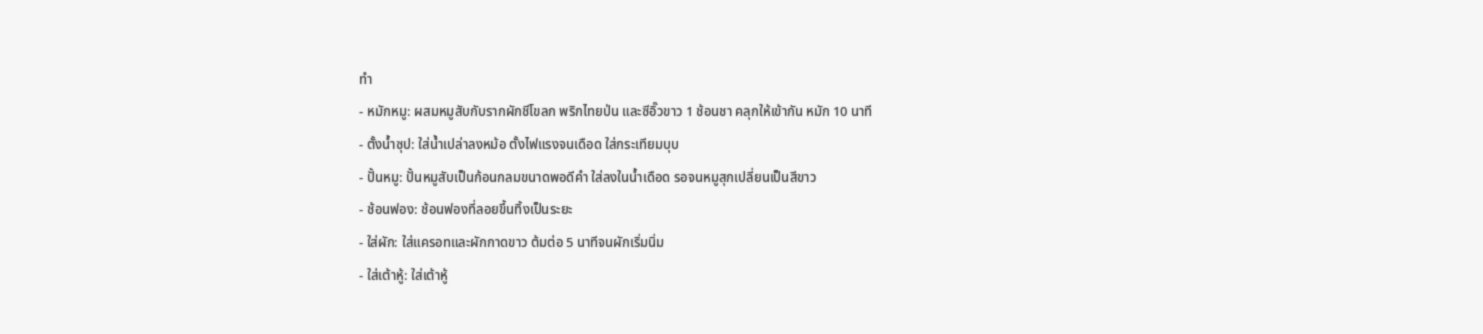ทำ
- หมักหมู: ผสมหมูสับกับรากผักชีโขลก พริกไทยป่น และซีอิ๊วขาว 1 ช้อนชา คลุกให้เข้ากัน หมัก 10 นาที
- ตั้งน้ำซุป: ใส่น้ำเปล่าลงหม้อ ตั้งไฟแรงจนเดือด ใส่กระเทียมบุบ
- ปั้นหมู: ปั้นหมูสับเป็นก้อนกลมขนาดพอดีคำ ใส่ลงในน้ำเดือด รอจนหมูสุกเปลี่ยนเป็นสีขาว
- ช้อนฟอง: ช้อนฟองที่ลอยขึ้นทิ้งเป็นระยะ
- ใส่ผัก: ใส่แครอทและผักกาดขาว ต้มต่อ 5 นาทีจนผักเริ่มนิ่ม
- ใส่เต้าหู้: ใส่เต้าหู้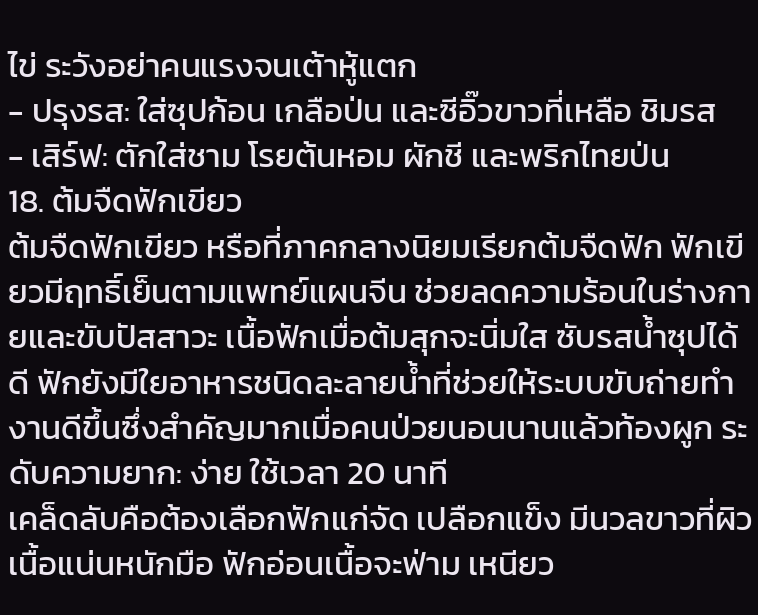ไข่ ระวังอย่าคนแรงจนเต้าหู้แตก
- ปรุงรส: ใส่ซุปก้อน เกลือป่น และซีอิ๊วขาวที่เหลือ ชิมรส
- เสิร์ฟ: ตักใส่ชาม โรยต้นหอม ผักชี และพริกไทยป่น
18. ต้มจืดฟักเขียว
ต้มจืดฟักเขียว หรือที่ภาคกลางนิยมเรียกต้มจืดฟัก ฟักเขียวมีฤทธิ์เย็นตามแพทย์แผนจีน ช่วยลดความร้อนในร่างกายและขับปัสสาวะ เนื้อฟักเมื่อต้มสุกจะนิ่มใส ซับรสน้ำซุปได้ดี ฟักยังมีใยอาหารชนิดละลายน้ำที่ช่วยให้ระบบขับถ่ายทำงานดีขึ้นซึ่งสำคัญมากเมื่อคนป่วยนอนนานแล้วท้องผูก ระดับความยาก: ง่าย ใช้เวลา 20 นาที
เคล็ดลับคือต้องเลือกฟักแก่จัด เปลือกแข็ง มีนวลขาวที่ผิว เนื้อแน่นหนักมือ ฟักอ่อนเนื้อจะฟ่าม เหนียว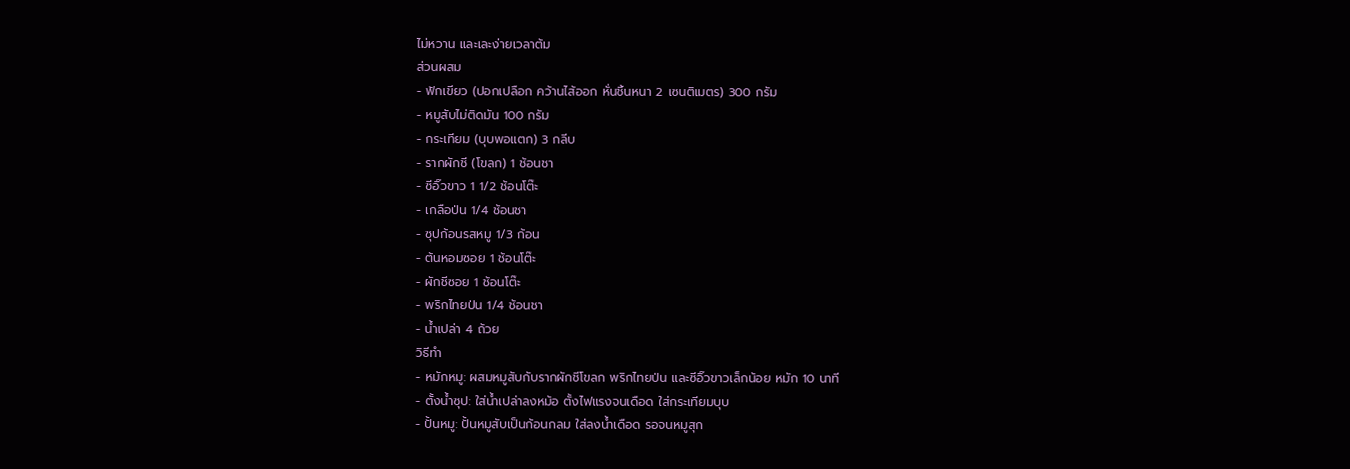ไม่หวาน และเละง่ายเวลาต้ม
ส่วนผสม
- ฟักเขียว (ปอกเปลือก คว้านไส้ออก หั่นชิ้นหนา 2 เซนติเมตร) 300 กรัม
- หมูสับไม่ติดมัน 100 กรัม
- กระเทียม (บุบพอแตก) 3 กลีบ
- รากผักชี (โขลก) 1 ช้อนชา
- ซีอิ๊วขาว 1 1/2 ช้อนโต๊ะ
- เกลือป่น 1/4 ช้อนชา
- ซุปก้อนรสหมู 1/3 ก้อน
- ต้นหอมซอย 1 ช้อนโต๊ะ
- ผักชีซอย 1 ช้อนโต๊ะ
- พริกไทยป่น 1/4 ช้อนชา
- น้ำเปล่า 4 ถ้วย
วิธีทำ
- หมักหมู: ผสมหมูสับกับรากผักชีโขลก พริกไทยป่น และซีอิ๊วขาวเล็กน้อย หมัก 10 นาที
- ตั้งน้ำซุป: ใส่น้ำเปล่าลงหม้อ ตั้งไฟแรงจนเดือด ใส่กระเทียมบุบ
- ปั้นหมู: ปั้นหมูสับเป็นก้อนกลม ใส่ลงน้ำเดือด รอจนหมูสุก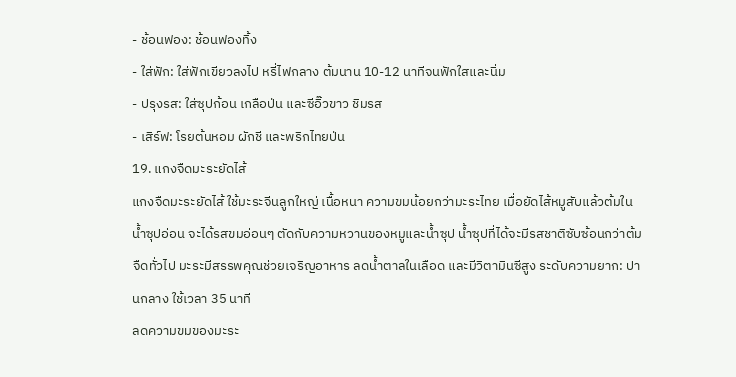- ช้อนฟอง: ช้อนฟองทิ้ง
- ใส่ฟัก: ใส่ฟักเขียวลงไป หรี่ไฟกลาง ต้มนาน 10-12 นาทีจนฟักใสและนิ่ม
- ปรุงรส: ใส่ซุปก้อน เกลือป่น และซีอิ๊วขาว ชิมรส
- เสิร์ฟ: โรยต้นหอม ผักชี และพริกไทยป่น
19. แกงจืดมะระยัดไส้
แกงจืดมะระยัดไส้ ใช้มะระจีนลูกใหญ่ เนื้อหนา ความขมน้อยกว่ามะระไทย เมื่อยัดไส้หมูสับแล้วต้มในน้ำซุปอ่อน จะได้รสขมอ่อนๆ ตัดกับความหวานของหมูและน้ำซุป น้ำซุปที่ได้จะมีรสชาติซับซ้อนกว่าต้มจืดทั่วไป มะระมีสรรพคุณช่วยเจริญอาหาร ลดน้ำตาลในเลือด และมีวิตามินซีสูง ระดับความยาก: ปานกลาง ใช้เวลา 35 นาที
ลดความขมของมะระ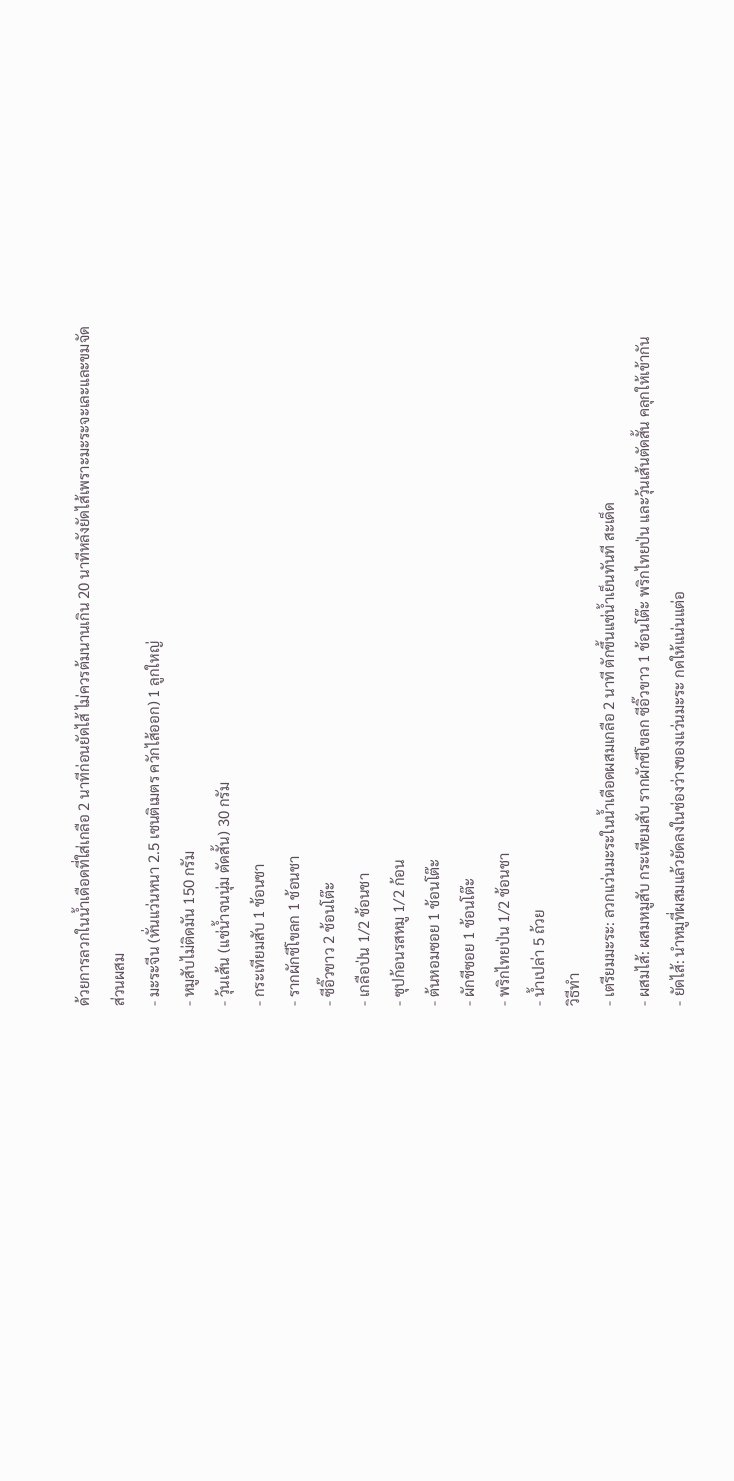ด้วยการลวกในน้ำเดือดที่ใส่เกลือ 2 นาทีก่อนยัดไส้ ไม่ควรต้มนานเกิน 20 นาทีหลังยัดไส้เพราะมะระจะเละและขมจัด
ส่วนผสม
- มะระจีน (หั่นแว่นหนา 2.5 เซนติเมตร ควักไส้ออก) 1 ลูกใหญ่
- หมูสับไม่ติดมัน 150 กรัม
- วุ้นเส้น (แช่น้ำจนนุ่ม ตัดสั้น) 30 กรัม
- กระเทียมสับ 1 ช้อนชา
- รากผักชีโขลก 1 ช้อนชา
- ซีอิ๊วขาว 2 ช้อนโต๊ะ
- เกลือป่น 1/2 ช้อนชา
- ซุปก้อนรสหมู 1/2 ก้อน
- ต้นหอมซอย 1 ช้อนโต๊ะ
- ผักชีซอย 1 ช้อนโต๊ะ
- พริกไทยป่น 1/2 ช้อนชา
- น้ำเปล่า 5 ถ้วย
วิธีทำ
- เตรียมมะระ: ลวกแว่นมะระในน้ำเดือดผสมเกลือ 2 นาที ตักขึ้นแช่น้ำเย็นทันที สะเด็ด
- ผสมไส้: ผสมหมูสับ กระเทียมสับ รากผักชีโขลก ซีอิ๊วขาว 1 ช้อนโต๊ะ พริกไทยป่น และวุ้นเส้นตัดสั้น คลุกให้เข้ากัน
- ยัดไส้: นำหมูที่ผสมแล้วยัดลงในช่องว่างของแว่นมะระ กดให้แน่นแต่อ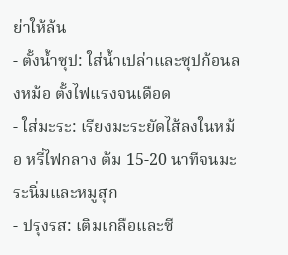ย่าให้ล้น
- ตั้งน้ำซุป: ใส่น้ำเปล่าและซุปก้อนลงหม้อ ตั้งไฟแรงจนเดือด
- ใส่มะระ: เรียงมะระยัดไส้ลงในหม้อ หรี่ไฟกลาง ต้ม 15-20 นาทีจนมะระนิ่มและหมูสุก
- ปรุงรส: เติมเกลือและซี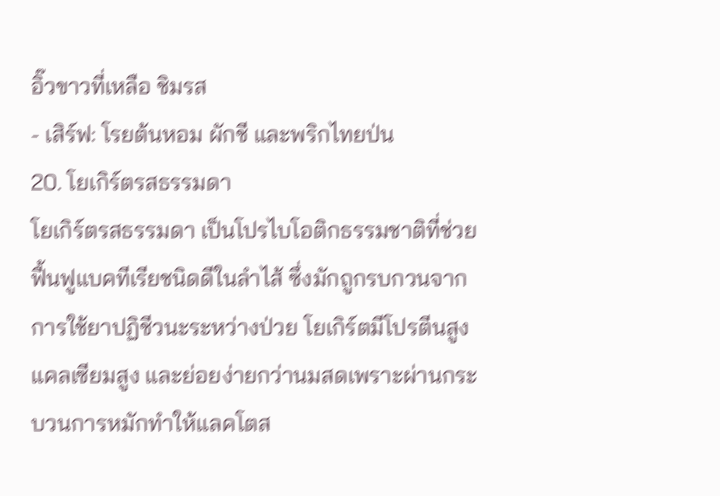อิ๊วขาวที่เหลือ ชิมรส
- เสิร์ฟ: โรยต้นหอม ผักชี และพริกไทยป่น
20. โยเกิร์ตรสธรรมดา
โยเกิร์ตรสธรรมดา เป็นโปรไบโอติกธรรมชาติที่ช่วยฟื้นฟูแบคทีเรียชนิดดีในลำไส้ ซึ่งมักถูกรบกวนจากการใช้ยาปฏิชีวนะระหว่างป่วย โยเกิร์ตมีโปรตีนสูง แคลเซียมสูง และย่อยง่ายกว่านมสดเพราะผ่านกระบวนการหมักทำให้แลคโตส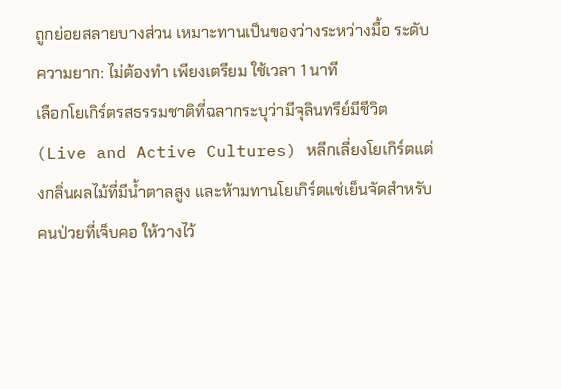ถูกย่อยสลายบางส่วน เหมาะทานเป็นของว่างระหว่างมื้อ ระดับความยาก: ไม่ต้องทำ เพียงเตรียม ใช้เวลา 1 นาที
เลือกโยเกิร์ตรสธรรมชาติที่ฉลากระบุว่ามีจุลินทรีย์มีชีวิต (Live and Active Cultures) หลีกเลี่ยงโยเกิร์ตแต่งกลิ่นผลไม้ที่มีน้ำตาลสูง และห้ามทานโยเกิร์ตแช่เย็นจัดสำหรับคนป่วยที่เจ็บคอ ให้วางไว้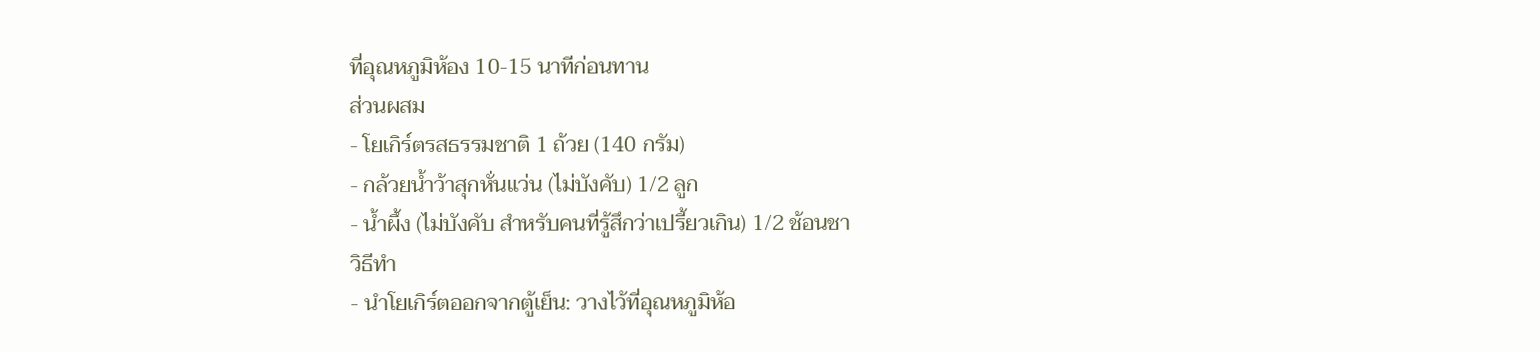ที่อุณหภูมิห้อง 10-15 นาทีก่อนทาน
ส่วนผสม
- โยเกิร์ตรสธรรมชาติ 1 ถ้วย (140 กรัม)
- กล้วยน้ำว้าสุกหั่นแว่น (ไม่บังคับ) 1/2 ลูก
- น้ำผึ้ง (ไม่บังคับ สำหรับคนที่รู้สึกว่าเปรี้ยวเกิน) 1/2 ช้อนชา
วิธีทำ
- นำโยเกิร์ตออกจากตู้เย็น: วางไว้ที่อุณหภูมิห้อ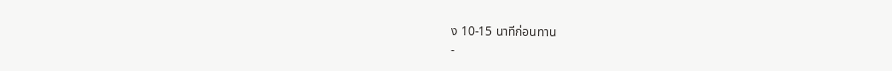ง 10-15 นาทีก่อนทาน
-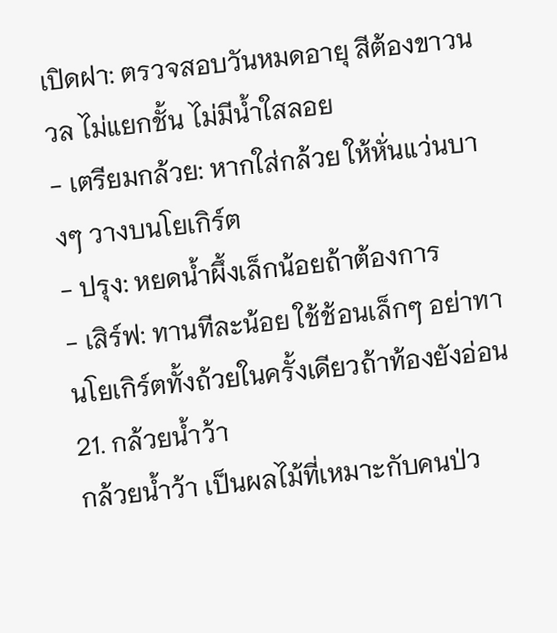เปิดฝา: ตรวจสอบวันหมดอายุ สีต้องขาวนวล ไม่แยกชั้น ไม่มีน้ำใสลอย
- เตรียมกล้วย: หากใส่กล้วย ให้หั่นแว่นบางๆ วางบนโยเกิร์ต
- ปรุง: หยดน้ำผึ้งเล็กน้อยถ้าต้องการ
- เสิร์ฟ: ทานทีละน้อย ใช้ช้อนเล็กๆ อย่าทานโยเกิร์ตทั้งถ้วยในครั้งเดียวถ้าท้องยังอ่อน
21. กล้วยน้ำว้า
กล้วยน้ำว้า เป็นผลไม้ที่เหมาะกับคนป่ว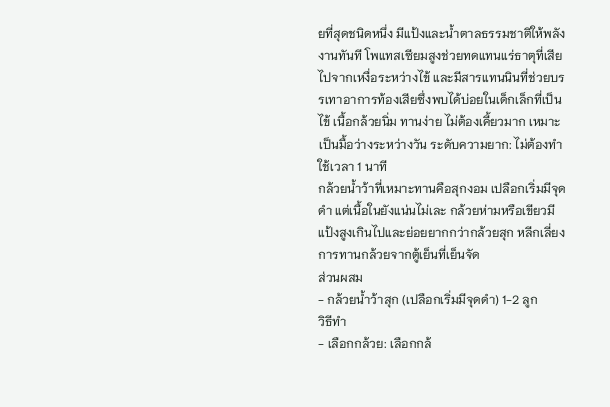ยที่สุดชนิดหนึ่ง มีแป้งและน้ำตาลธรรมชาติให้พลังงานทันที โพแทสเซียมสูงช่วยทดแทนแร่ธาตุที่เสียไปจากเหงื่อระหว่างไข้ และมีสารแทนนินที่ช่วยบรรเทาอาการท้องเสียซึ่งพบได้บ่อยในเด็กเล็กที่เป็นไข้ เนื้อกล้วยนิ่ม ทานง่าย ไม่ต้องเคี้ยวมาก เหมาะเป็นมื้อว่างระหว่างวัน ระดับความยาก: ไม่ต้องทำ ใช้เวลา 1 นาที
กล้วยน้ำว้าที่เหมาะทานคือสุกงอม เปลือกเริ่มมีจุดดำ แต่เนื้อในยังแน่นไม่เละ กล้วยห่ามหรือเขียวมีแป้งสูงเกินไปและย่อยยากกว่ากล้วยสุก หลีกเลี่ยงการทานกล้วยจากตู้เย็นที่เย็นจัด
ส่วนผสม
- กล้วยน้ำว้าสุก (เปลือกเริ่มมีจุดดำ) 1-2 ลูก
วิธีทำ
- เลือกกล้วย: เลือกกล้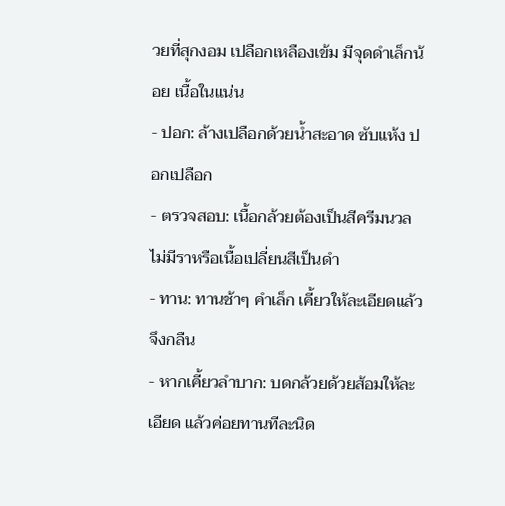วยที่สุกงอม เปลือกเหลืองเข้ม มีจุดดำเล็กน้อย เนื้อในแน่น
- ปอก: ล้างเปลือกด้วยน้ำสะอาด ซับแห้ง ปอกเปลือก
- ตรวจสอบ: เนื้อกล้วยต้องเป็นสีครีมนวล ไม่มีราหรือเนื้อเปลี่ยนสีเป็นดำ
- ทาน: ทานช้าๆ คำเล็ก เคี้ยวให้ละเอียดแล้วจึงกลืน
- หากเคี้ยวลำบาก: บดกล้วยด้วยส้อมให้ละเอียด แล้วค่อยทานทีละนิด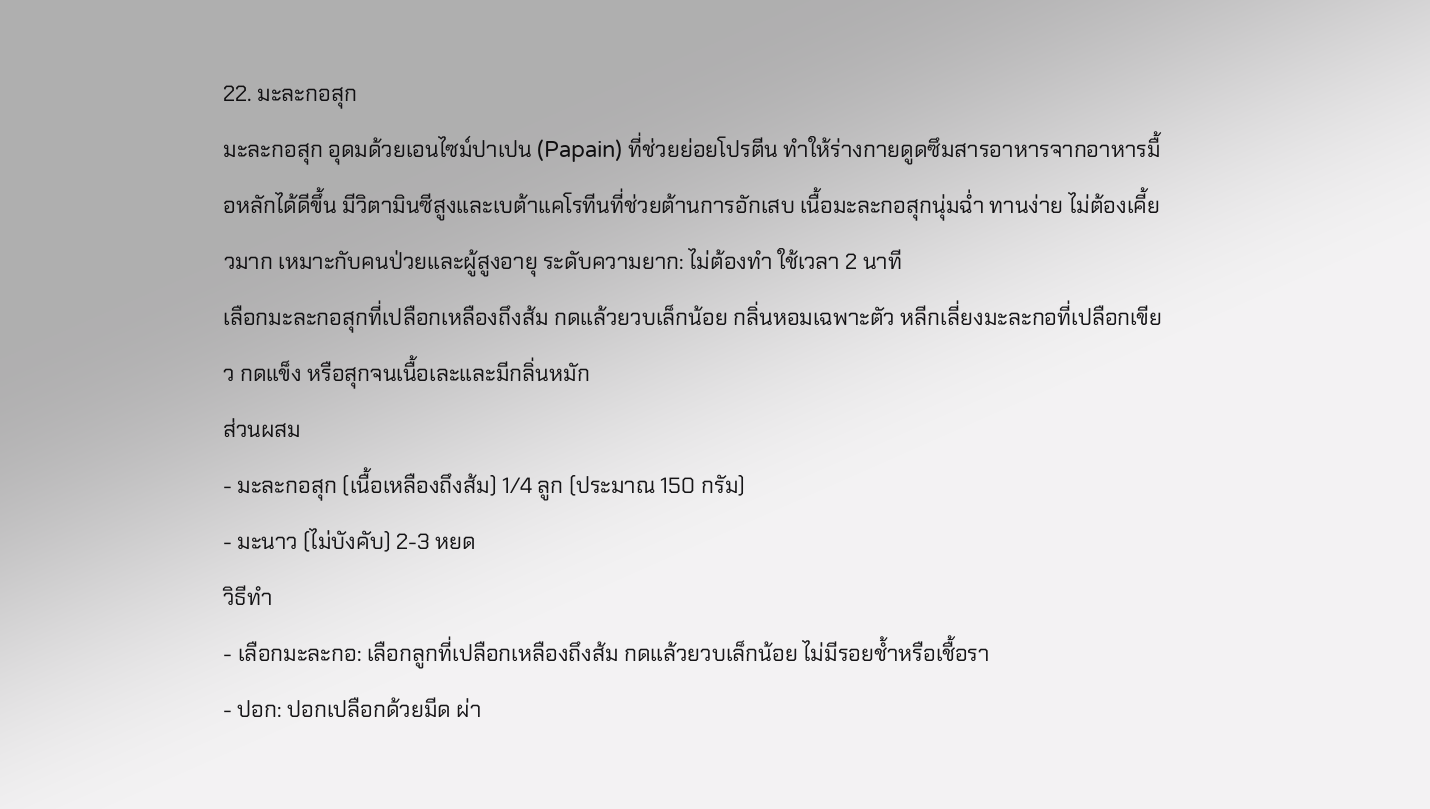22. มะละกอสุก
มะละกอสุก อุดมด้วยเอนไซม์ปาเปน (Papain) ที่ช่วยย่อยโปรตีน ทำให้ร่างกายดูดซึมสารอาหารจากอาหารมื้อหลักได้ดีขึ้น มีวิตามินซีสูงและเบต้าแคโรทีนที่ช่วยต้านการอักเสบ เนื้อมะละกอสุกนุ่มฉ่ำ ทานง่าย ไม่ต้องเคี้ยวมาก เหมาะกับคนป่วยและผู้สูงอายุ ระดับความยาก: ไม่ต้องทำ ใช้เวลา 2 นาที
เลือกมะละกอสุกที่เปลือกเหลืองถึงส้ม กดแล้วยวบเล็กน้อย กลิ่นหอมเฉพาะตัว หลีกเลี่ยงมะละกอที่เปลือกเขียว กดแข็ง หรือสุกจนเนื้อเละและมีกลิ่นหมัก
ส่วนผสม
- มะละกอสุก (เนื้อเหลืองถึงส้ม) 1/4 ลูก (ประมาณ 150 กรัม)
- มะนาว (ไม่บังคับ) 2-3 หยด
วิธีทำ
- เลือกมะละกอ: เลือกลูกที่เปลือกเหลืองถึงส้ม กดแล้วยวบเล็กน้อย ไม่มีรอยช้ำหรือเชื้อรา
- ปอก: ปอกเปลือกด้วยมีด ผ่า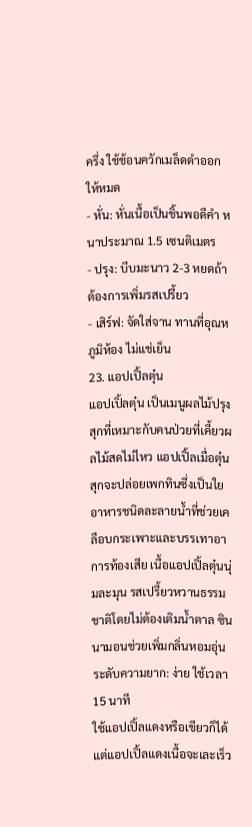ครึ่ง ใช้ช้อนควักเมล็ดดำออกให้หมด
- หั่น: หั่นเนื้อเป็นชิ้นพอดีคำ หนาประมาณ 1.5 เซนติเมตร
- ปรุง: บีบมะนาว 2-3 หยดถ้าต้องการเพิ่มรสเปรี้ยว
- เสิร์ฟ: จัดใส่จาน ทานที่อุณหภูมิห้อง ไม่แช่เย็น
23. แอปเปิ้ลตุ๋น
แอปเปิ้ลตุ๋น เป็นเมนูผลไม้ปรุงสุกที่เหมาะกับคนป่วยที่เคี้ยวผลไม้สดไม่ไหว แอปเปิ้ลเมื่อตุ๋นสุกจะปล่อยเพกทินซึ่งเป็นใยอาหารชนิดละลายน้ำที่ช่วยเคลือบกระเพาะและบรรเทาอาการท้องเสีย เนื้อแอปเปิ้ลตุ๋นนุ่มละมุน รสเปรี้ยวหวานธรรมชาติโดยไม่ต้องเติมน้ำตาล ซินนามอนช่วยเพิ่มกลิ่นหอมอุ่น ระดับความยาก: ง่าย ใช้เวลา 15 นาที
ใช้แอปเปิ้ลแดงหรือเขียวก็ได้ แต่แอปเปิ้ลแดงเนื้อจะเละเร็ว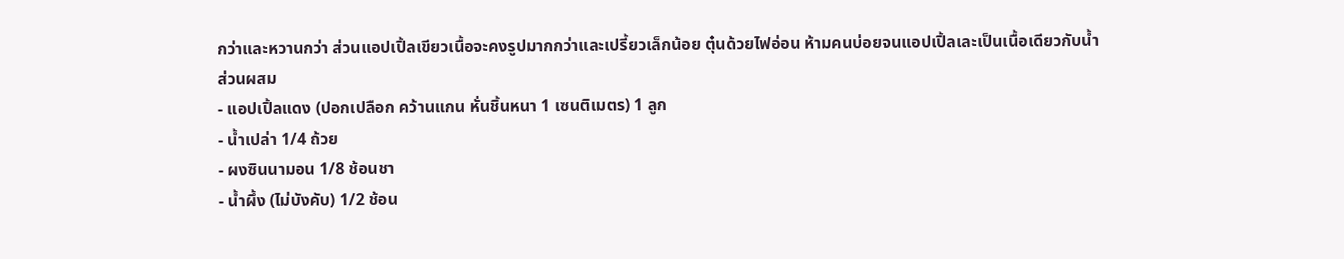กว่าและหวานกว่า ส่วนแอปเปิ้ลเขียวเนื้อจะคงรูปมากกว่าและเปรี้ยวเล็กน้อย ตุ๋นด้วยไฟอ่อน ห้ามคนบ่อยจนแอปเปิ้ลเละเป็นเนื้อเดียวกับน้ำ
ส่วนผสม
- แอปเปิ้ลแดง (ปอกเปลือก คว้านแกน หั่นชิ้นหนา 1 เซนติเมตร) 1 ลูก
- น้ำเปล่า 1/4 ถ้วย
- ผงซินนามอน 1/8 ช้อนชา
- น้ำผึ้ง (ไม่บังคับ) 1/2 ช้อน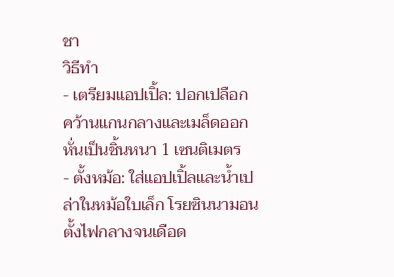ชา
วิธีทำ
- เตรียมแอปเปิ้ล: ปอกเปลือก คว้านแกนกลางและเมล็ดออก หั่นเป็นชิ้นหนา 1 เซนติเมตร
- ตั้งหม้อ: ใส่แอปเปิ้ลและน้ำเปล่าในหม้อใบเล็ก โรยซินนามอน ตั้งไฟกลางจนเดือด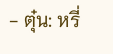- ตุ๋น: หรี่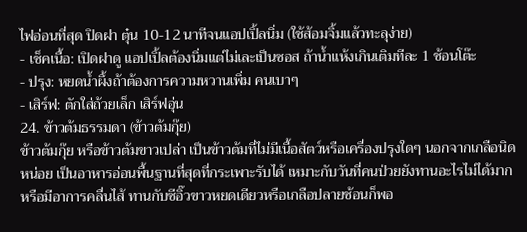ไฟอ่อนที่สุด ปิดฝา ตุ๋น 10-12 นาทีจนแอปเปิ้ลนิ่ม (ใช้ส้อมจิ้มแล้วทะลุง่าย)
- เช็คเนื้อ: เปิดฝาดู แอปเปิ้ลต้องนิ่มแต่ไม่เละเป็นซอส ถ้าน้ำแห้งเกินเติมทีละ 1 ช้อนโต๊ะ
- ปรุง: หยดน้ำผึ้งถ้าต้องการความหวานเพิ่ม คนเบาๆ
- เสิร์ฟ: ตักใส่ถ้วยเล็ก เสิร์ฟอุ่น
24. ข้าวต้มธรรมดา (ข้าวต้มกุ๊ย)
ข้าวต้มกุ๊ย หรือข้าวต้มขาวเปล่า เป็นข้าวต้มที่ไม่มีเนื้อสัตว์หรือเครื่องปรุงใดๆ นอกจากเกลือนิดหน่อย เป็นอาหารอ่อนพื้นฐานที่สุดที่กระเพาะรับได้ เหมาะกับวันที่คนป่วยยังทานอะไรไม่ได้มาก หรือมีอาการคลื่นไส้ ทานกับซีอิ๊วขาวหยดเดียวหรือเกลือปลายช้อนก็พอ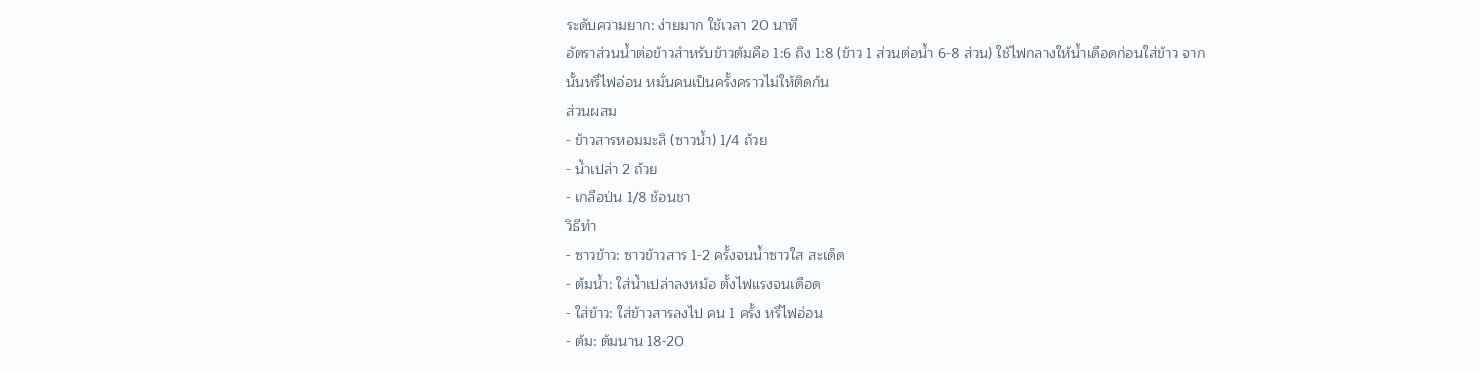ระดับความยาก: ง่ายมาก ใช้เวลา 20 นาที
อัตราส่วนน้ำต่อข้าวสำหรับข้าวต้มคือ 1:6 ถึง 1:8 (ข้าว 1 ส่วนต่อน้ำ 6-8 ส่วน) ใช้ไฟกลางให้น้ำเดือดก่อนใส่ข้าว จากนั้นหรี่ไฟอ่อน หมั่นคนเป็นครั้งคราวไม่ให้ติดก้น
ส่วนผสม
- ข้าวสารหอมมะลิ (ซาวน้ำ) 1/4 ถ้วย
- น้ำเปล่า 2 ถ้วย
- เกลือป่น 1/8 ช้อนชา
วิธีทำ
- ซาวข้าว: ซาวข้าวสาร 1-2 ครั้งจนน้ำซาวใส สะเด็ด
- ต้มน้ำ: ใส่น้ำเปล่าลงหม้อ ตั้งไฟแรงจนเดือด
- ใส่ข้าว: ใส่ข้าวสารลงไป คน 1 ครั้ง หรี่ไฟอ่อน
- ต้ม: ต้มนาน 18-20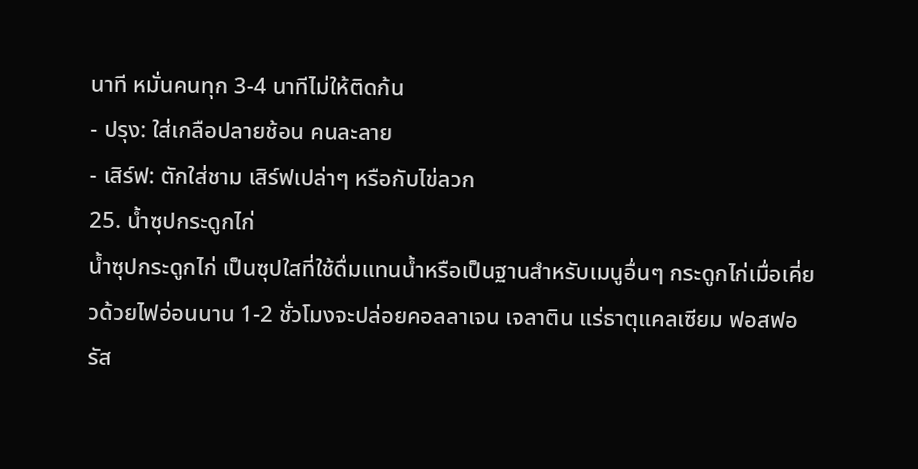นาที หมั่นคนทุก 3-4 นาทีไม่ให้ติดก้น
- ปรุง: ใส่เกลือปลายช้อน คนละลาย
- เสิร์ฟ: ตักใส่ชาม เสิร์ฟเปล่าๆ หรือกับไข่ลวก
25. น้ำซุปกระดูกไก่
น้ำซุปกระดูกไก่ เป็นซุปใสที่ใช้ดื่มแทนน้ำหรือเป็นฐานสำหรับเมนูอื่นๆ กระดูกไก่เมื่อเคี่ยวด้วยไฟอ่อนนาน 1-2 ชั่วโมงจะปล่อยคอลลาเจน เจลาติน แร่ธาตุแคลเซียม ฟอสฟอรัส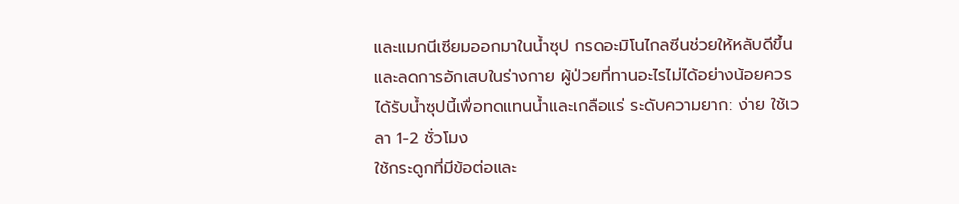และแมกนีเซียมออกมาในน้ำซุป กรดอะมิโนไกลซีนช่วยให้หลับดีขึ้นและลดการอักเสบในร่างกาย ผู้ป่วยที่ทานอะไรไม่ได้อย่างน้อยควรได้รับน้ำซุปนี้เพื่อทดแทนน้ำและเกลือแร่ ระดับความยาก: ง่าย ใช้เวลา 1-2 ชั่วโมง
ใช้กระดูกที่มีข้อต่อและ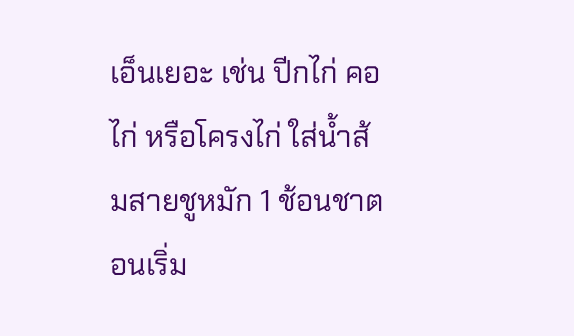เอ็นเยอะ เช่น ปีกไก่ คอไก่ หรือโครงไก่ ใส่น้ำส้มสายชูหมัก 1 ช้อนชาตอนเริ่ม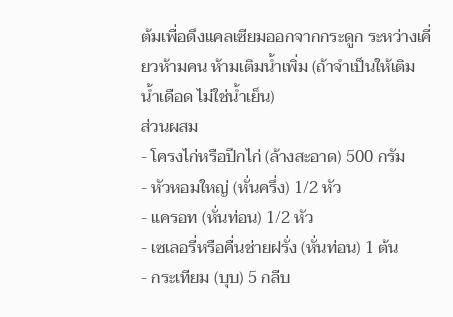ต้มเพื่อดึงแคลเซียมออกจากกระดูก ระหว่างเคี่ยวห้ามคน ห้ามเติมน้ำเพิ่ม (ถ้าจำเป็นให้เติมน้ำเดือด ไม่ใช่น้ำเย็น)
ส่วนผสม
- โครงไก่หรือปีกไก่ (ล้างสะอาด) 500 กรัม
- หัวหอมใหญ่ (หั่นครึ่ง) 1/2 หัว
- แครอท (หั่นท่อน) 1/2 หัว
- เซเลอรี่หรือคื่นช่ายฝรั่ง (หั่นท่อน) 1 ต้น
- กระเทียม (บุบ) 5 กลีบ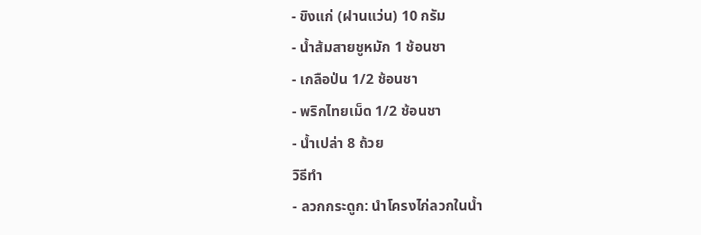- ขิงแก่ (ฝานแว่น) 10 กรัม
- น้ำส้มสายชูหมัก 1 ช้อนชา
- เกลือป่น 1/2 ช้อนชา
- พริกไทยเม็ด 1/2 ช้อนชา
- น้ำเปล่า 8 ถ้วย
วิธีทำ
- ลวกกระดูก: นำโครงไก่ลวกในน้ำ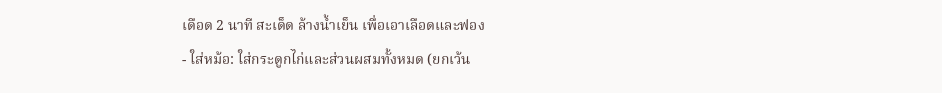เดือด 2 นาที สะเด็ด ล้างน้ำเย็น เพื่อเอาเลือดและฟอง
- ใส่หม้อ: ใส่กระดูกไก่และส่วนผสมทั้งหมด (ยกเว้น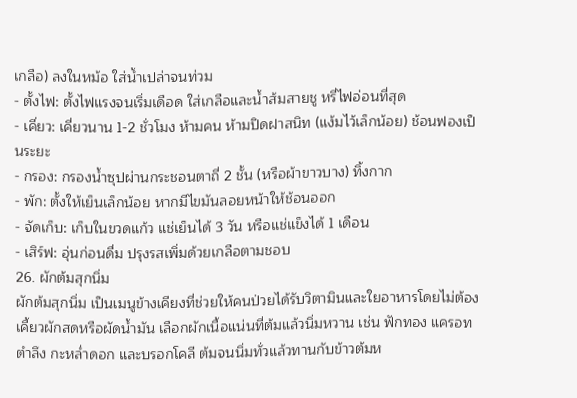เกลือ) ลงในหม้อ ใส่น้ำเปล่าจนท่วม
- ตั้งไฟ: ตั้งไฟแรงจนเริ่มเดือด ใส่เกลือและน้ำส้มสายชู หรี่ไฟอ่อนที่สุด
- เคี่ยว: เคี่ยวนาน 1-2 ชั่วโมง ห้ามคน ห้ามปิดฝาสนิท (แง้มไว้เล็กน้อย) ช้อนฟองเป็นระยะ
- กรอง: กรองน้ำซุปผ่านกระชอนตาถี่ 2 ชั้น (หรือผ้าขาวบาง) ทิ้งกาก
- พัก: ตั้งให้เย็นเล็กน้อย หากมีไขมันลอยหน้าให้ช้อนออก
- จัดเก็บ: เก็บในขวดแก้ว แช่เย็นได้ 3 วัน หรือแช่แข็งได้ 1 เดือน
- เสิร์ฟ: อุ่นก่อนดื่ม ปรุงรสเพิ่มด้วยเกลือตามชอบ
26. ผักต้มสุกนิ่ม
ผักต้มสุกนิ่ม เป็นเมนูข้างเคียงที่ช่วยให้คนป่วยได้รับวิตามินและใยอาหารโดยไม่ต้องเคี้ยวผักสดหรือผัดน้ำมัน เลือกผักเนื้อแน่นที่ต้มแล้วนิ่มหวาน เช่น ฟักทอง แครอท ตำลึง กะหล่ำดอก และบรอกโคลี ต้มจนนิ่มทั่วแล้วทานกับข้าวต้มห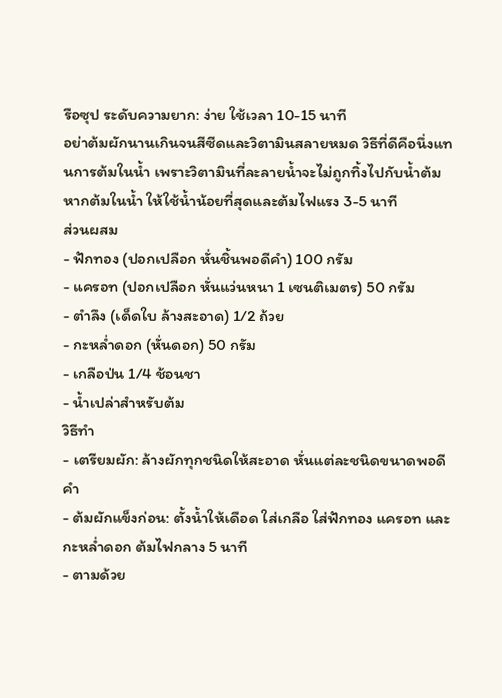รือซุป ระดับความยาก: ง่าย ใช้เวลา 10-15 นาที
อย่าต้มผักนานเกินจนสีซีดและวิตามินสลายหมด วิธีที่ดีคือนึ่งแทนการต้มในน้ำ เพราะวิตามินที่ละลายน้ำจะไม่ถูกทิ้งไปกับน้ำต้ม หากต้มในน้ำ ให้ใช้น้ำน้อยที่สุดและต้มไฟแรง 3-5 นาที
ส่วนผสม
- ฟักทอง (ปอกเปลือก หั่นชิ้นพอดีคำ) 100 กรัม
- แครอท (ปอกเปลือก หั่นแว่นหนา 1 เซนติเมตร) 50 กรัม
- ตำลึง (เด็ดใบ ล้างสะอาด) 1/2 ถ้วย
- กะหล่ำดอก (หั่นดอก) 50 กรัม
- เกลือป่น 1/4 ช้อนชา
- น้ำเปล่าสำหรับต้ม
วิธีทำ
- เตรียมผัก: ล้างผักทุกชนิดให้สะอาด หั่นแต่ละชนิดขนาดพอดีคำ
- ต้มผักแข็งก่อน: ตั้งน้ำให้เดือด ใส่เกลือ ใส่ฟักทอง แครอท และกะหล่ำดอก ต้มไฟกลาง 5 นาที
- ตามด้วย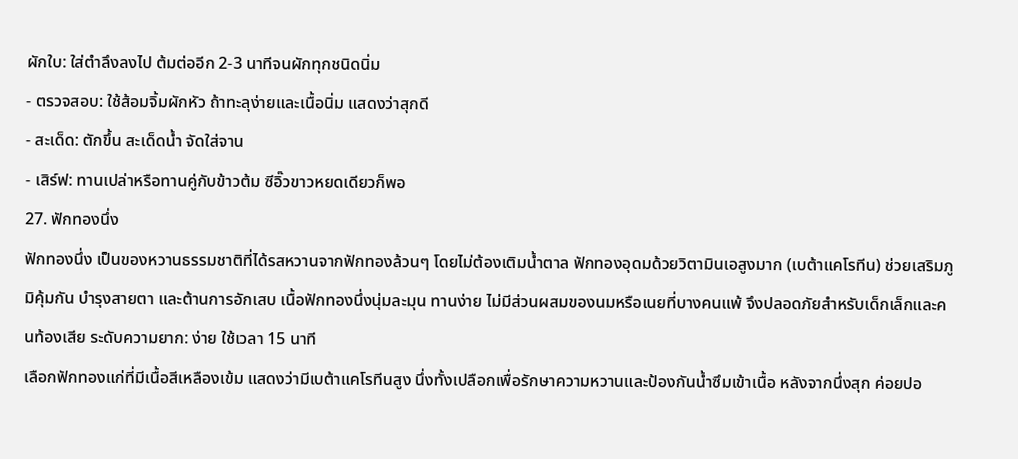ผักใบ: ใส่ตำลึงลงไป ต้มต่ออีก 2-3 นาทีจนผักทุกชนิดนิ่ม
- ตรวจสอบ: ใช้ส้อมจิ้มผักหัว ถ้าทะลุง่ายและเนื้อนิ่ม แสดงว่าสุกดี
- สะเด็ด: ตักขึ้น สะเด็ดน้ำ จัดใส่จาน
- เสิร์ฟ: ทานเปล่าหรือทานคู่กับข้าวต้ม ซีอิ๊วขาวหยดเดียวก็พอ
27. ฟักทองนึ่ง
ฟักทองนึ่ง เป็นของหวานธรรมชาติที่ได้รสหวานจากฟักทองล้วนๆ โดยไม่ต้องเติมน้ำตาล ฟักทองอุดมด้วยวิตามินเอสูงมาก (เบต้าแคโรทีน) ช่วยเสริมภูมิคุ้มกัน บำรุงสายตา และต้านการอักเสบ เนื้อฟักทองนึ่งนุ่มละมุน ทานง่าย ไม่มีส่วนผสมของนมหรือเนยที่บางคนแพ้ จึงปลอดภัยสำหรับเด็กเล็กและคนท้องเสีย ระดับความยาก: ง่าย ใช้เวลา 15 นาที
เลือกฟักทองแก่ที่มีเนื้อสีเหลืองเข้ม แสดงว่ามีเบต้าแคโรทีนสูง นึ่งทั้งเปลือกเพื่อรักษาความหวานและป้องกันน้ำซึมเข้าเนื้อ หลังจากนึ่งสุก ค่อยปอ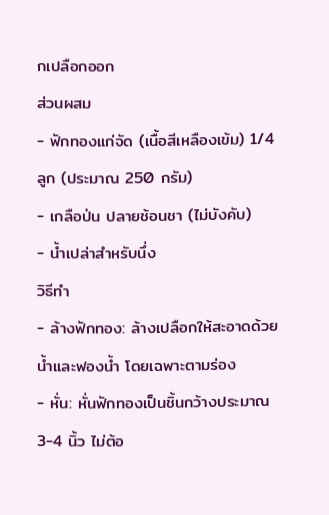กเปลือกออก
ส่วนผสม
- ฟักทองแก่จัด (เนื้อสีเหลืองเข้ม) 1/4 ลูก (ประมาณ 250 กรัม)
- เกลือป่น ปลายช้อนชา (ไม่บังคับ)
- น้ำเปล่าสำหรับนึ่ง
วิธีทำ
- ล้างฟักทอง: ล้างเปลือกให้สะอาดด้วยน้ำและฟองน้ำ โดยเฉพาะตามร่อง
- หั่น: หั่นฟักทองเป็นชิ้นกว้างประมาณ 3-4 นิ้ว ไม่ต้อ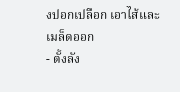งปอกเปลือก เอาไส้และเมล็ดออก
- ตั้งลัง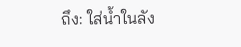ถึง: ใส่น้ำในลัง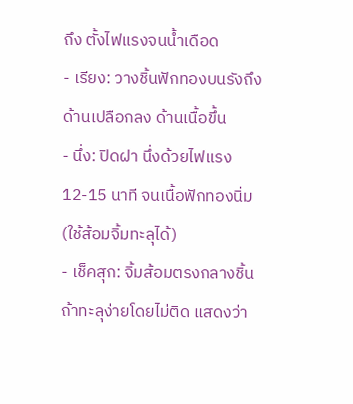ถึง ตั้งไฟแรงจนน้ำเดือด
- เรียง: วางชิ้นฟักทองบนรังถึง ด้านเปลือกลง ด้านเนื้อขึ้น
- นึ่ง: ปิดฝา นึ่งด้วยไฟแรง 12-15 นาที จนเนื้อฟักทองนิ่ม (ใช้ส้อมจิ้มทะลุได้)
- เช็คสุก: จิ้มส้อมตรงกลางชิ้น ถ้าทะลุง่ายโดยไม่ติด แสดงว่า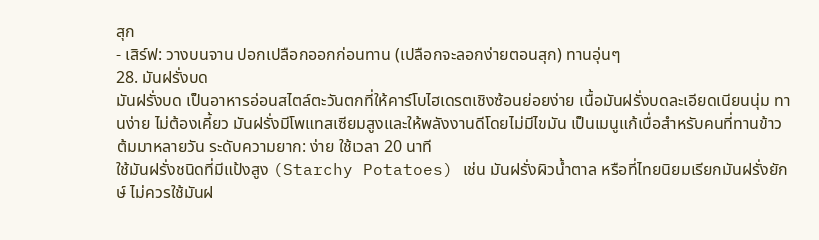สุก
- เสิร์ฟ: วางบนจาน ปอกเปลือกออกก่อนทาน (เปลือกจะลอกง่ายตอนสุก) ทานอุ่นๆ
28. มันฝรั่งบด
มันฝรั่งบด เป็นอาหารอ่อนสไตล์ตะวันตกที่ให้คาร์โบไฮเดรตเชิงซ้อนย่อยง่าย เนื้อมันฝรั่งบดละเอียดเนียนนุ่ม ทานง่าย ไม่ต้องเคี้ยว มันฝรั่งมีโพแทสเซียมสูงและให้พลังงานดีโดยไม่มีไขมัน เป็นเมนูแก้เบื่อสำหรับคนที่ทานข้าวต้มมาหลายวัน ระดับความยาก: ง่าย ใช้เวลา 20 นาที
ใช้มันฝรั่งชนิดที่มีแป้งสูง (Starchy Potatoes) เช่น มันฝรั่งผิวน้ำตาล หรือที่ไทยนิยมเรียกมันฝรั่งยักษ์ ไม่ควรใช้มันฝ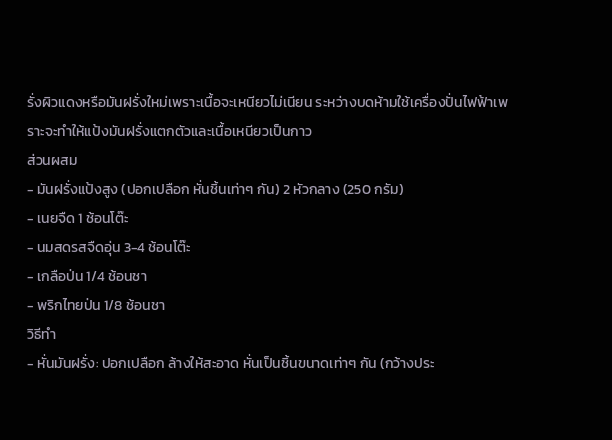รั่งผิวแดงหรือมันฝรั่งใหม่เพราะเนื้อจะเหนียวไม่เนียน ระหว่างบดห้ามใช้เครื่องปั่นไฟฟ้าเพราะจะทำให้แป้งมันฝรั่งแตกตัวและเนื้อเหนียวเป็นกาว
ส่วนผสม
- มันฝรั่งแป้งสูง (ปอกเปลือก หั่นชิ้นเท่าๆ กัน) 2 หัวกลาง (250 กรัม)
- เนยจืด 1 ช้อนโต๊ะ
- นมสดรสจืดอุ่น 3-4 ช้อนโต๊ะ
- เกลือป่น 1/4 ช้อนชา
- พริกไทยป่น 1/8 ช้อนชา
วิธีทำ
- หั่นมันฝรั่ง: ปอกเปลือก ล้างให้สะอาด หั่นเป็นชิ้นขนาดเท่าๆ กัน (กว้างประ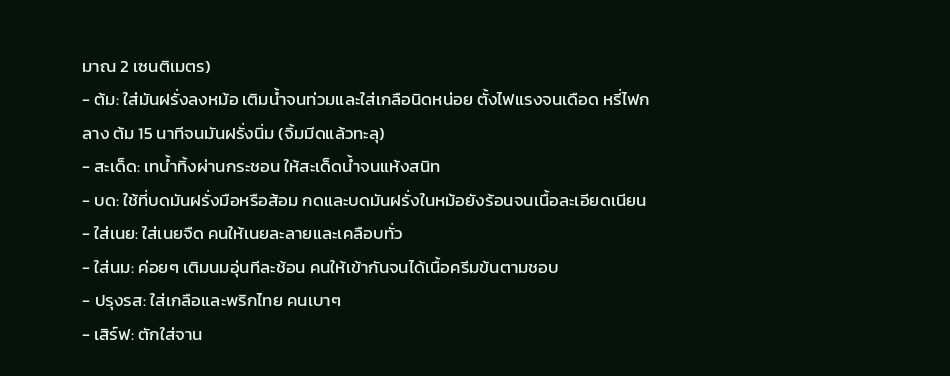มาณ 2 เซนติเมตร)
- ต้ม: ใส่มันฝรั่งลงหม้อ เติมน้ำจนท่วมและใส่เกลือนิดหน่อย ตั้งไฟแรงจนเดือด หรี่ไฟกลาง ต้ม 15 นาทีจนมันฝรั่งนิ่ม (จิ้มมีดแล้วทะลุ)
- สะเด็ด: เทน้ำทิ้งผ่านกระชอน ให้สะเด็ดน้ำจนแห้งสนิท
- บด: ใช้ที่บดมันฝรั่งมือหรือส้อม กดและบดมันฝรั่งในหม้อยังร้อนจนเนื้อละเอียดเนียน
- ใส่เนย: ใส่เนยจืด คนให้เนยละลายและเคลือบทั่ว
- ใส่นม: ค่อยๆ เติมนมอุ่นทีละช้อน คนให้เข้ากันจนได้เนื้อครีมข้นตามชอบ
- ปรุงรส: ใส่เกลือและพริกไทย คนเบาๆ
- เสิร์ฟ: ตักใส่จาน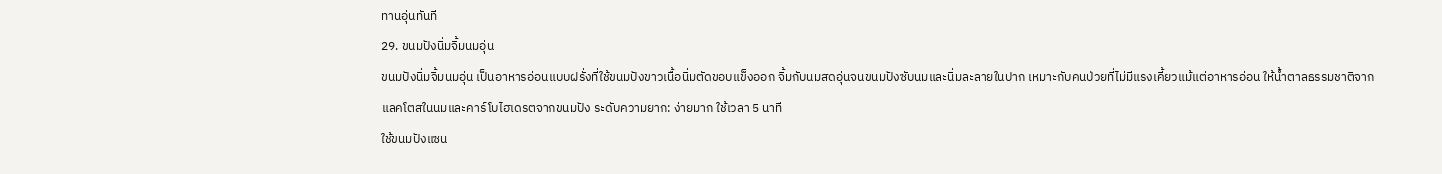ทานอุ่นทันที
29. ขนมปังนิ่มจิ้มนมอุ่น
ขนมปังนิ่มจิ้มนมอุ่น เป็นอาหารอ่อนแบบฝรั่งที่ใช้ขนมปังขาวเนื้อนิ่มตัดขอบแข็งออก จิ้มกับนมสดอุ่นจนขนมปังซับนมและนิ่มละลายในปาก เหมาะกับคนป่วยที่ไม่มีแรงเคี้ยวแม้แต่อาหารอ่อน ให้น้ำตาลธรรมชาติจากแลคโตสในนมและคาร์โบไฮเดรตจากขนมปัง ระดับความยาก: ง่ายมาก ใช้เวลา 5 นาที
ใช้ขนมปังแซน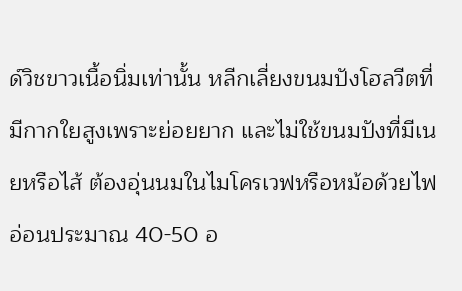ด์วิชขาวเนื้อนิ่มเท่านั้น หลีกเลี่ยงขนมปังโฮลวีตที่มีกากใยสูงเพราะย่อยยาก และไม่ใช้ขนมปังที่มีเนยหรือไส้ ต้องอุ่นนมในไมโครเวฟหรือหม้อด้วยไฟอ่อนประมาณ 40-50 อ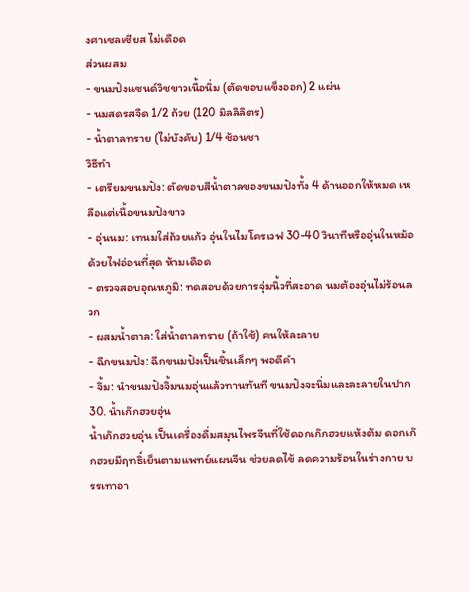งศาเซลเซียส ไม่เดือด
ส่วนผสม
- ขนมปังแซนด์วิชขาวเนื้อนิ่ม (ตัดขอบแข็งออก) 2 แผ่น
- นมสดรสจืด 1/2 ถ้วย (120 มิลลิลิตร)
- น้ำตาลทราย (ไม่บังคับ) 1/4 ช้อนชา
วิธีทำ
- เตรียมขนมปัง: ตัดขอบสีน้ำตาลของขนมปังทั้ง 4 ด้านออกให้หมด เหลือแต่เนื้อขนมปังขาว
- อุ่นนม: เทนมใส่ถ้วยแก้ว อุ่นในไมโครเวฟ 30-40 วินาทีหรืออุ่นในหม้อด้วยไฟอ่อนที่สุด ห้ามเดือด
- ตรวจสอบอุณหภูมิ: ทดสอบด้วยการจุ่มนิ้วที่สะอาด นมต้องอุ่นไม่ร้อนลวก
- ผสมน้ำตาล: ใส่น้ำตาลทราย (ถ้าใช้) คนให้ละลาย
- ฉีกขนมปัง: ฉีกขนมปังเป็นชิ้นเล็กๆ พอดีคำ
- จิ้ม: นำขนมปังจิ้มนมอุ่นแล้วทานทันที ขนมปังจะนิ่มและละลายในปาก
30. น้ำเก๊กฮวยอุ่น
น้ำเก๊กฮวยอุ่น เป็นเครื่องดื่มสมุนไพรจีนที่ใช้ดอกเก๊กฮวยแห้งต้ม ดอกเก๊กฮวยมีฤทธิ์เย็นตามแพทย์แผนจีน ช่วยลดไข้ ลดความร้อนในร่างกาย บรรเทาอา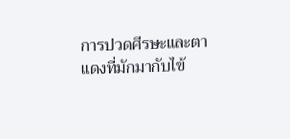การปวดศีรษะและตาแดงที่มักมากับไข้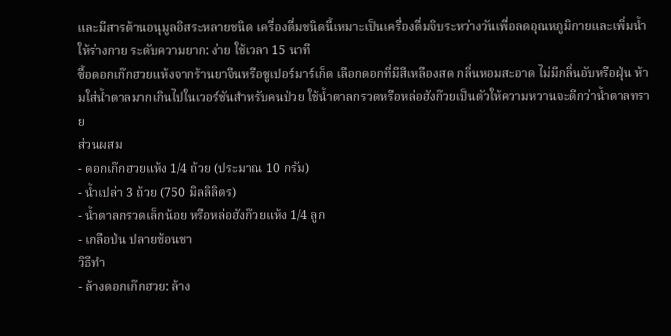และมีสารต้านอนุมูลอิสระหลายชนิด เครื่องดื่มชนิดนี้เหมาะเป็นเครื่องดื่มจิบระหว่างวันเพื่อลดอุณหภูมิกายและเพิ่มน้ำให้ร่างกาย ระดับความยาก: ง่าย ใช้เวลา 15 นาที
ซื้อดอกเก๊กฮวยแห้งจากร้านยาจีนหรือซูเปอร์มาร์เก็ต เลือกดอกที่มีสีเหลืองสด กลิ่นหอมสะอาด ไม่มีกลิ่นอับหรือฝุ่น ห้ามใส่น้ำตาลมากเกินไปในเวอร์ชันสำหรับคนป่วย ใช้น้ำตาลกรวดหรือหล่อฮังก๊วยเป็นตัวให้ความหวานจะดีกว่าน้ำตาลทราย
ส่วนผสม
- ดอกเก๊กฮวยแห้ง 1/4 ถ้วย (ประมาณ 10 กรัม)
- น้ำเปล่า 3 ถ้วย (750 มิลลิลิตร)
- น้ำตาลกรวดเล็กน้อย หรือหล่อฮังก๊วยแห้ง 1/4 ลูก
- เกลือป่น ปลายช้อนชา
วิธีทำ
- ล้างดอกเก๊กฮวย: ล้าง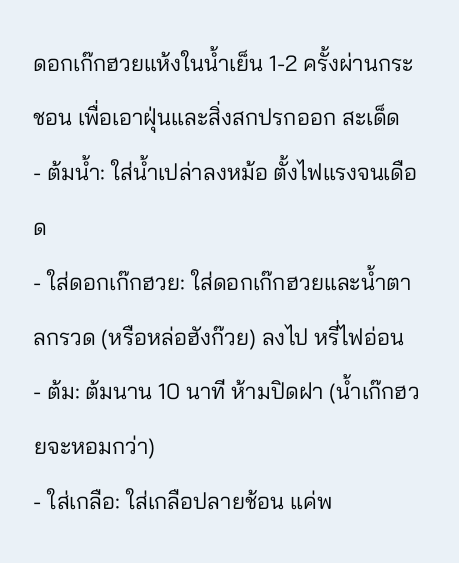ดอกเก๊กฮวยแห้งในน้ำเย็น 1-2 ครั้งผ่านกระชอน เพื่อเอาฝุ่นและสิ่งสกปรกออก สะเด็ด
- ต้มน้ำ: ใส่น้ำเปล่าลงหม้อ ตั้งไฟแรงจนเดือด
- ใส่ดอกเก๊กฮวย: ใส่ดอกเก๊กฮวยและน้ำตาลกรวด (หรือหล่อฮังก๊วย) ลงไป หรี่ไฟอ่อน
- ต้ม: ต้มนาน 10 นาที ห้ามปิดฝา (น้ำเก๊กฮวยจะหอมกว่า)
- ใส่เกลือ: ใส่เกลือปลายช้อน แค่พ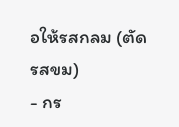อให้รสกลม (ตัดรสขม)
- กร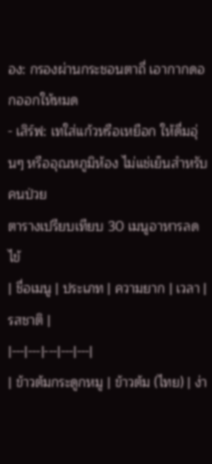อง: กรองผ่านกระชอนตาถี่ เอากากดอกออกให้หมด
- เสิร์ฟ: เทใส่แก้วหรือเหยือก ให้ดื่มอุ่นๆ หรืออุณหภูมิห้อง ไม่แช่เย็นสำหรับคนป่วย
ตารางเปรียบเทียบ 30 เมนูอาหารลดไข้
| ชื่อเมนู | ประเภท | ความยาก | เวลา | รสชาติ |
|---|---|---|---|---|
| ข้าวต้มกระดูกหมู | ข้าวต้ม (ไทย) | ง่า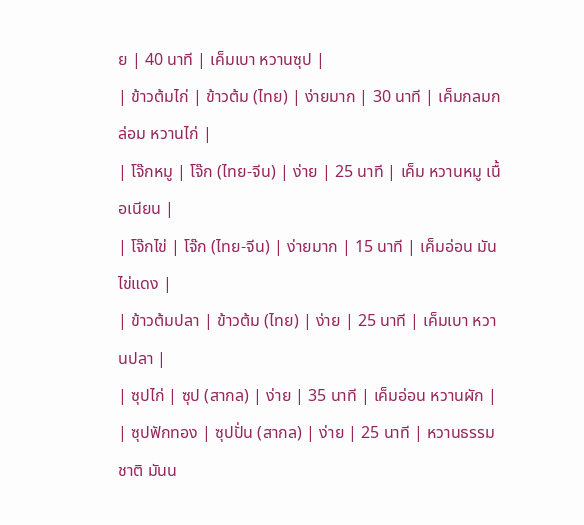ย | 40 นาที | เค็มเบา หวานซุป |
| ข้าวต้มไก่ | ข้าวต้ม (ไทย) | ง่ายมาก | 30 นาที | เค็มกลมกล่อม หวานไก่ |
| โจ๊กหมู | โจ๊ก (ไทย-จีน) | ง่าย | 25 นาที | เค็ม หวานหมู เนื้อเนียน |
| โจ๊กไข่ | โจ๊ก (ไทย-จีน) | ง่ายมาก | 15 นาที | เค็มอ่อน มันไข่แดง |
| ข้าวต้มปลา | ข้าวต้ม (ไทย) | ง่าย | 25 นาที | เค็มเบา หวานปลา |
| ซุปไก่ | ซุป (สากล) | ง่าย | 35 นาที | เค็มอ่อน หวานผัก |
| ซุปฟักทอง | ซุปปั่น (สากล) | ง่าย | 25 นาที | หวานธรรมชาติ มันน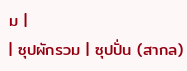ม |
| ซุปผักรวม | ซุปปั่น (สากล)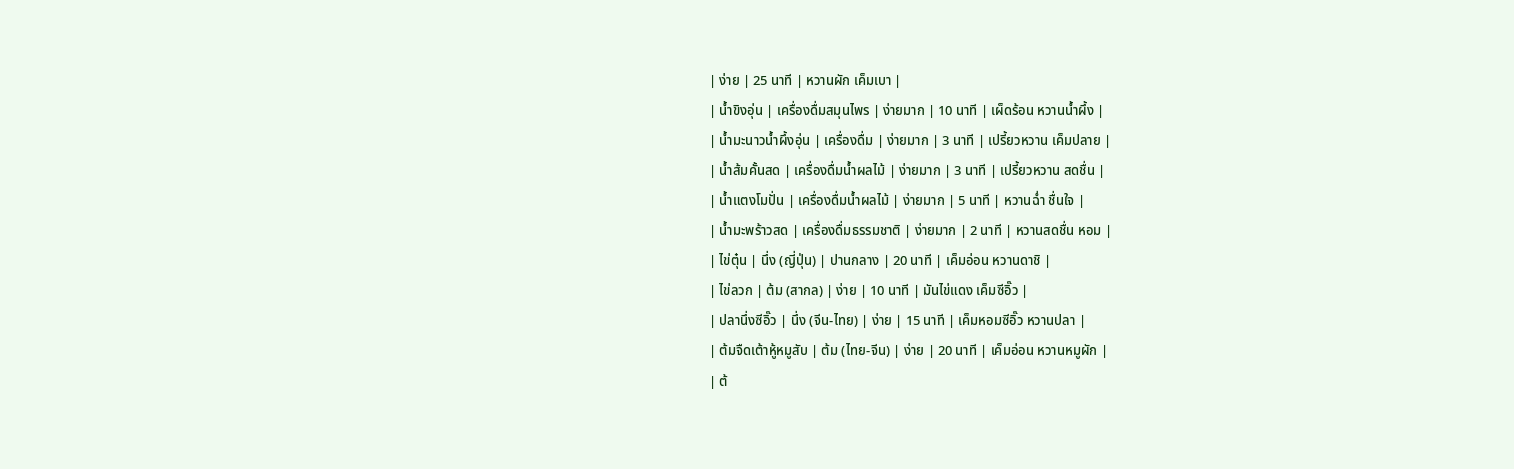| ง่าย | 25 นาที | หวานผัก เค็มเบา |
| น้ำขิงอุ่น | เครื่องดื่มสมุนไพร | ง่ายมาก | 10 นาที | เผ็ดร้อน หวานน้ำผึ้ง |
| น้ำมะนาวน้ำผึ้งอุ่น | เครื่องดื่ม | ง่ายมาก | 3 นาที | เปรี้ยวหวาน เค็มปลาย |
| น้ำส้มคั้นสด | เครื่องดื่มน้ำผลไม้ | ง่ายมาก | 3 นาที | เปรี้ยวหวาน สดชื่น |
| น้ำแตงโมปั่น | เครื่องดื่มน้ำผลไม้ | ง่ายมาก | 5 นาที | หวานฉ่ำ ชื่นใจ |
| น้ำมะพร้าวสด | เครื่องดื่มธรรมชาติ | ง่ายมาก | 2 นาที | หวานสดชื่น หอม |
| ไข่ตุ๋น | นึ่ง (ญี่ปุ่น) | ปานกลาง | 20 นาที | เค็มอ่อน หวานดาชิ |
| ไข่ลวก | ต้ม (สากล) | ง่าย | 10 นาที | มันไข่แดง เค็มซีอิ๊ว |
| ปลานึ่งซีอิ๊ว | นึ่ง (จีน-ไทย) | ง่าย | 15 นาที | เค็มหอมซีอิ๊ว หวานปลา |
| ต้มจืดเต้าหู้หมูสับ | ต้ม (ไทย-จีน) | ง่าย | 20 นาที | เค็มอ่อน หวานหมูผัก |
| ต้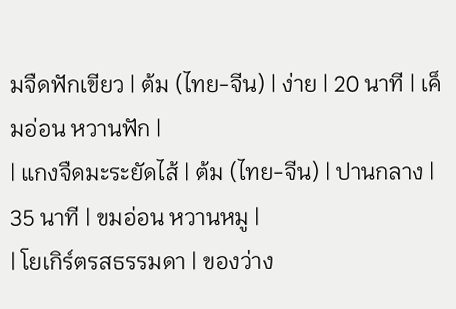มจืดฟักเขียว | ต้ม (ไทย-จีน) | ง่าย | 20 นาที | เค็มอ่อน หวานฟัก |
| แกงจืดมะระยัดไส้ | ต้ม (ไทย-จีน) | ปานกลาง | 35 นาที | ขมอ่อน หวานหมู |
| โยเกิร์ตรสธรรมดา | ของว่าง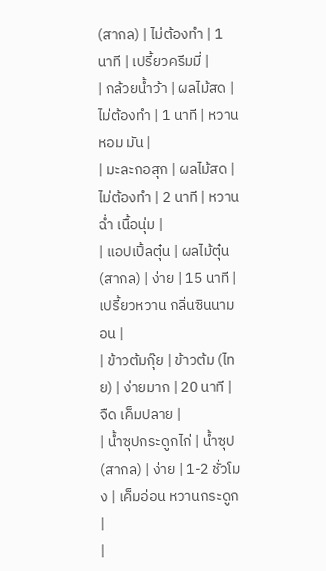(สากล) | ไม่ต้องทำ | 1 นาที | เปรี้ยวครีมมี่ |
| กล้วยน้ำว้า | ผลไม้สด | ไม่ต้องทำ | 1 นาที | หวานหอม มัน |
| มะละกอสุก | ผลไม้สด | ไม่ต้องทำ | 2 นาที | หวานฉ่ำ เนื้อนุ่ม |
| แอปเปิ้ลตุ๋น | ผลไม้ตุ๋น (สากล) | ง่าย | 15 นาที | เปรี้ยวหวาน กลิ่นซินนามอน |
| ข้าวต้มกุ๊ย | ข้าวต้ม (ไทย) | ง่ายมาก | 20 นาที | จืด เค็มปลาย |
| น้ำซุปกระดูกไก่ | น้ำซุป (สากล) | ง่าย | 1-2 ชั่วโมง | เค็มอ่อน หวานกระดูก |
|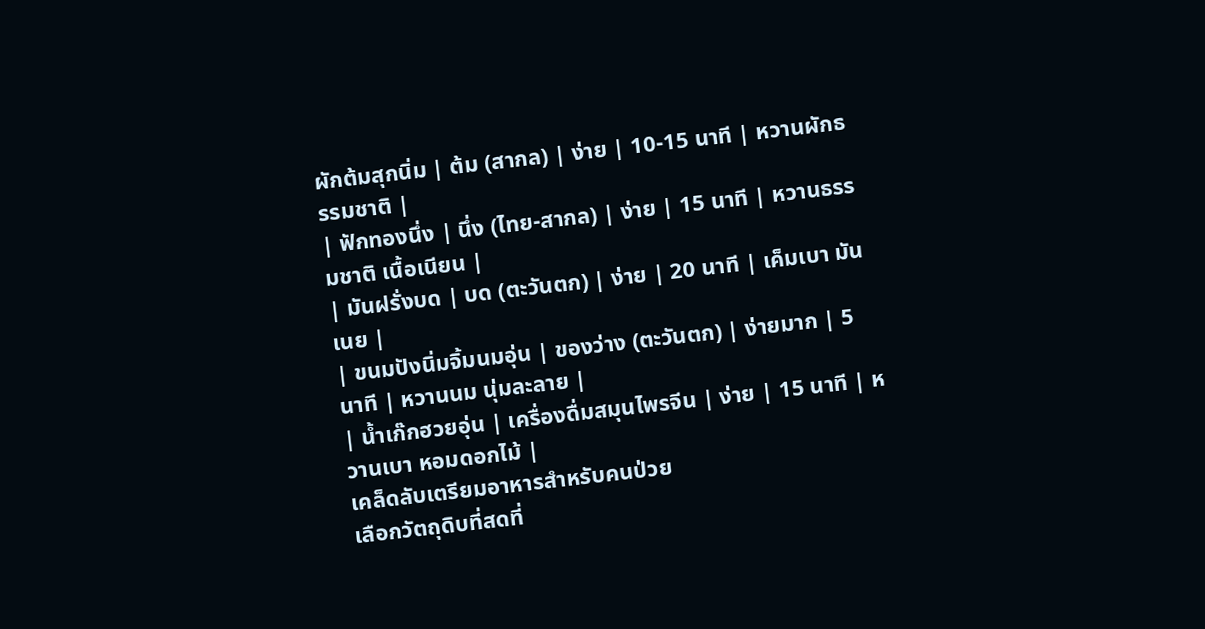ผักต้มสุกนิ่ม | ต้ม (สากล) | ง่าย | 10-15 นาที | หวานผักธรรมชาติ |
| ฟักทองนึ่ง | นึ่ง (ไทย-สากล) | ง่าย | 15 นาที | หวานธรรมชาติ เนื้อเนียน |
| มันฝรั่งบด | บด (ตะวันตก) | ง่าย | 20 นาที | เค็มเบา มันเนย |
| ขนมปังนิ่มจิ้มนมอุ่น | ของว่าง (ตะวันตก) | ง่ายมาก | 5 นาที | หวานนม นุ่มละลาย |
| น้ำเก๊กฮวยอุ่น | เครื่องดื่มสมุนไพรจีน | ง่าย | 15 นาที | หวานเบา หอมดอกไม้ |
เคล็ดลับเตรียมอาหารสำหรับคนป่วย
เลือกวัตถุดิบที่สดที่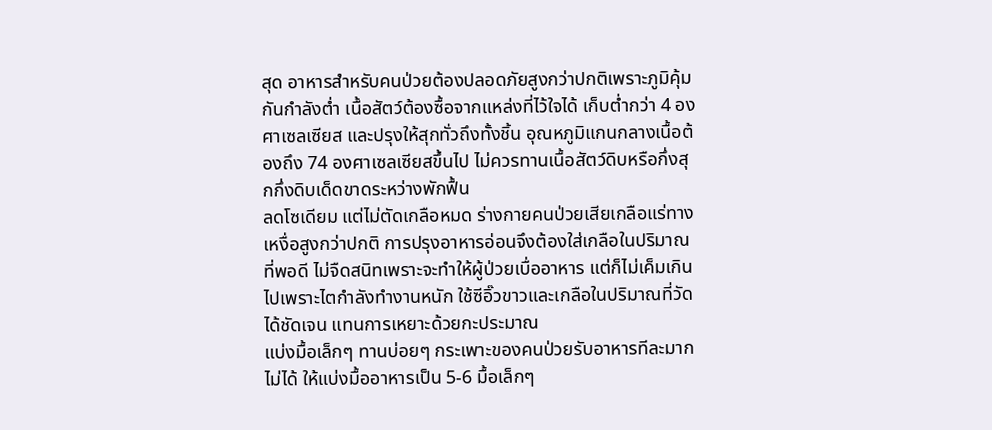สุด อาหารสำหรับคนป่วยต้องปลอดภัยสูงกว่าปกติเพราะภูมิคุ้มกันกำลังต่ำ เนื้อสัตว์ต้องซื้อจากแหล่งที่ไว้ใจได้ เก็บต่ำกว่า 4 องศาเซลเซียส และปรุงให้สุกทั่วถึงทั้งชิ้น อุณหภูมิแกนกลางเนื้อต้องถึง 74 องศาเซลเซียสขึ้นไป ไม่ควรทานเนื้อสัตว์ดิบหรือกึ่งสุกกึ่งดิบเด็ดขาดระหว่างพักฟื้น
ลดโซเดียม แต่ไม่ตัดเกลือหมด ร่างกายคนป่วยเสียเกลือแร่ทางเหงื่อสูงกว่าปกติ การปรุงอาหารอ่อนจึงต้องใส่เกลือในปริมาณที่พอดี ไม่จืดสนิทเพราะจะทำให้ผู้ป่วยเบื่ออาหาร แต่ก็ไม่เค็มเกินไปเพราะไตกำลังทำงานหนัก ใช้ซีอิ๊วขาวและเกลือในปริมาณที่วัดได้ชัดเจน แทนการเหยาะด้วยกะประมาณ
แบ่งมื้อเล็กๆ ทานบ่อยๆ กระเพาะของคนป่วยรับอาหารทีละมากไม่ได้ ให้แบ่งมื้ออาหารเป็น 5-6 มื้อเล็กๆ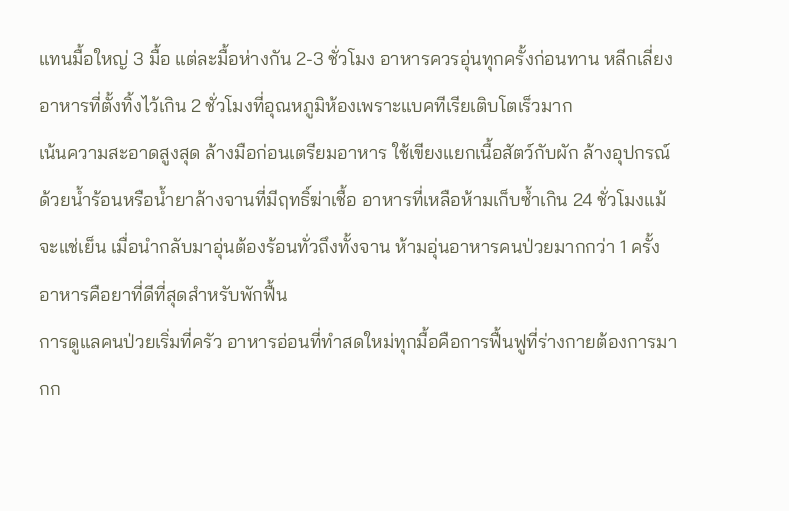แทนมื้อใหญ่ 3 มื้อ แต่ละมื้อห่างกัน 2-3 ชั่วโมง อาหารควรอุ่นทุกครั้งก่อนทาน หลีกเลี่ยงอาหารที่ตั้งทิ้งไว้เกิน 2 ชั่วโมงที่อุณหภูมิห้องเพราะแบคทีเรียเติบโตเร็วมาก
เน้นความสะอาดสูงสุด ล้างมือก่อนเตรียมอาหาร ใช้เขียงแยกเนื้อสัตว์กับผัก ล้างอุปกรณ์ด้วยน้ำร้อนหรือน้ำยาล้างจานที่มีฤทธิ์ฆ่าเชื้อ อาหารที่เหลือห้ามเก็บซ้ำเกิน 24 ชั่วโมงแม้จะแช่เย็น เมื่อนำกลับมาอุ่นต้องร้อนทั่วถึงทั้งจาน ห้ามอุ่นอาหารคนป่วยมากกว่า 1 ครั้ง
อาหารคือยาที่ดีที่สุดสำหรับพักฟื้น
การดูแลคนป่วยเริ่มที่ครัว อาหารอ่อนที่ทำสดใหม่ทุกมื้อคือการฟื้นฟูที่ร่างกายต้องการมากก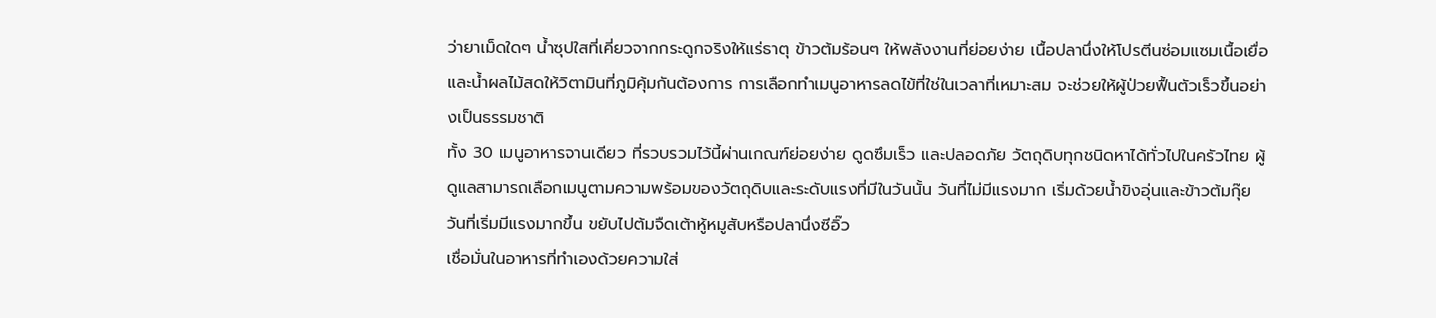ว่ายาเม็ดใดๆ น้ำซุปใสที่เคี่ยวจากกระดูกจริงให้แร่ธาตุ ข้าวต้มร้อนๆ ให้พลังงานที่ย่อยง่าย เนื้อปลานึ่งให้โปรตีนซ่อมแซมเนื้อเยื่อ และน้ำผลไม้สดให้วิตามินที่ภูมิคุ้มกันต้องการ การเลือกทำเมนูอาหารลดไข้ที่ใช่ในเวลาที่เหมาะสม จะช่วยให้ผู้ป่วยฟื้นตัวเร็วขึ้นอย่างเป็นธรรมชาติ
ทั้ง 30 เมนูอาหารจานเดียว ที่รวบรวมไว้นี้ผ่านเกณฑ์ย่อยง่าย ดูดซึมเร็ว และปลอดภัย วัตถุดิบทุกชนิดหาได้ทั่วไปในครัวไทย ผู้ดูแลสามารถเลือกเมนูตามความพร้อมของวัตถุดิบและระดับแรงที่มีในวันนั้น วันที่ไม่มีแรงมาก เริ่มด้วยน้ำขิงอุ่นและข้าวต้มกุ๊ย วันที่เริ่มมีแรงมากขึ้น ขยับไปต้มจืดเต้าหู้หมูสับหรือปลานึ่งซีอิ๊ว
เชื่อมั่นในอาหารที่ทำเองด้วยความใส่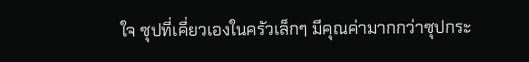ใจ ซุปที่เคี่ยวเองในครัวเล็กๆ มีคุณค่ามากกว่าซุปกระ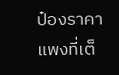ป๋องราคาแพงที่เต็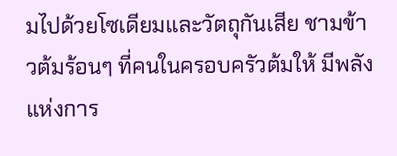มไปด้วยโซเดียมและวัตถุกันเสีย ชามข้าวต้มร้อนๆ ที่คนในครอบครัวต้มให้ มีพลังแห่งการ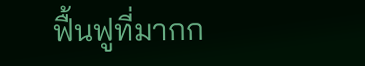ฟื้นฟูที่มากก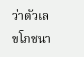ว่าตัวเลขโภชนา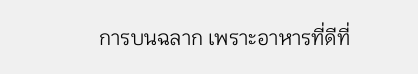การบนฉลาก เพราะอาหารที่ดีที่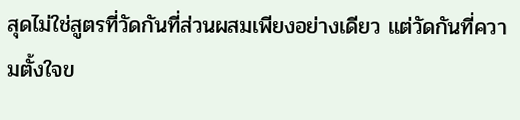สุดไม่ใช่สูตรที่วัดกันที่ส่วนผสมเพียงอย่างเดียว แต่วัดกันที่ความตั้งใจข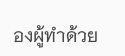องผู้ทำด้วย